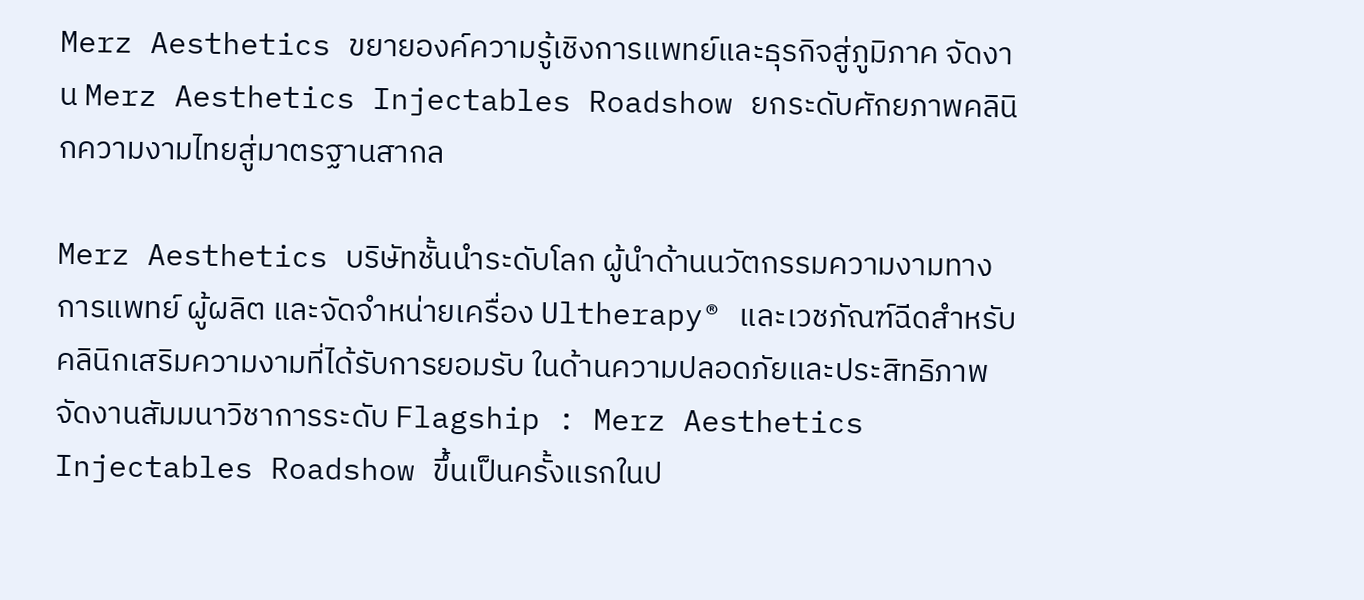Merz Aesthetics ขยายองค์ความรู้เชิงการแพทย์และธุรกิจสู่ภูมิภาค จัดงาน Merz Aesthetics Injectables Roadshow ยกระดับศักยภาพคลินิกความงามไทยสู่มาตรฐานสากล

Merz Aesthetics บริษัทชั้นนำระดับโลก ผู้นำด้านนวัตกรรมความงามทางการแพทย์ ผู้ผลิต และจัดจำหน่ายเครื่อง Ultherapy® และเวชภัณฑ์ฉีดสำหรับคลินิกเสริมความงามที่ได้รับการยอมรับ ในด้านความปลอดภัยและประสิทธิภาพ จัดงานสัมมนาวิชาการระดับ Flagship : Merz Aesthetics Injectables Roadshow ขึ้นเป็นครั้งแรกในป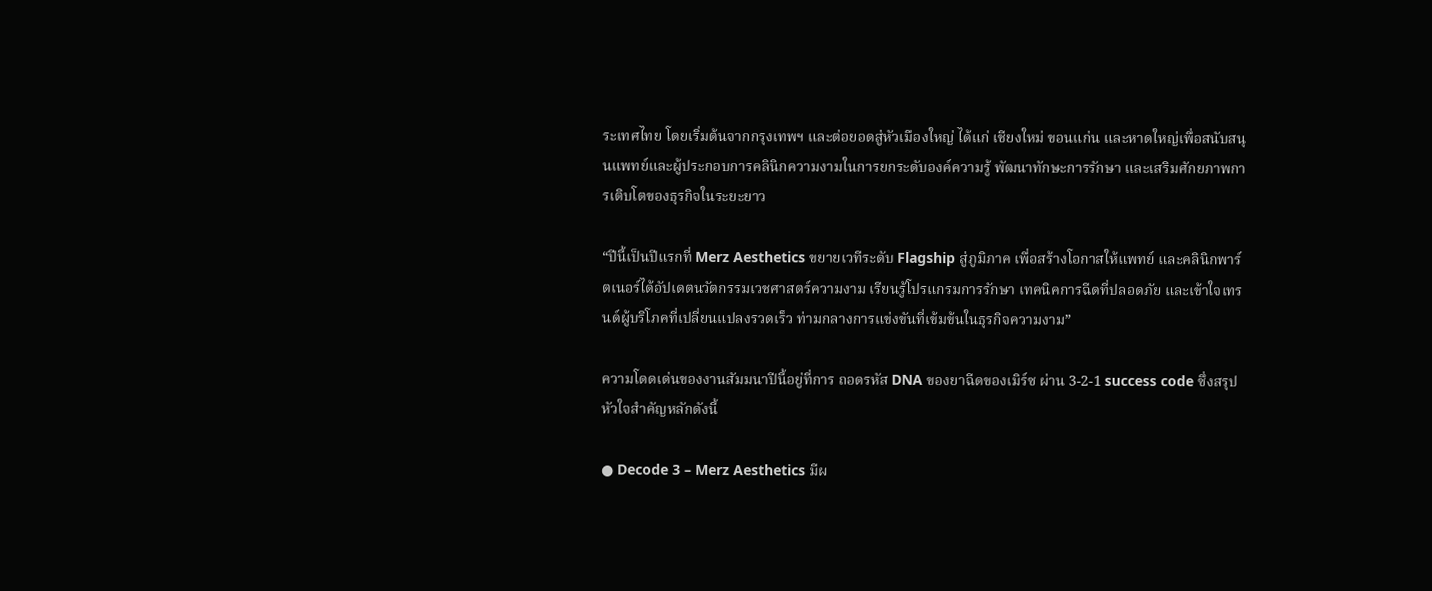ระเทศไทย โดยเริ่มต้นจากกรุงเทพฯ และต่อยอดสู่หัวเมืองใหญ่ ได้แก่ เชียงใหม่ ขอนแก่น และหาดใหญ่เพื่อสนับสนุนแพทย์และผู้ประกอบการคลินิกความงามในการยกระดับองค์ความรู้ พัฒนาทักษะการรักษา และเสริมศักยภาพการเติบโตของธุรกิจในระยะยาว

“ปีนี้เป็นปีแรกที่ Merz Aesthetics ขยายเวทีระดับ Flagship สู่ภูมิภาค เพื่อสร้างโอกาสให้แพทย์ และคลินิกพาร์ตเนอร์ได้อัปเดตนวัตกรรมเวชศาสตร์ความงาม เรียนรู้โปรแกรมการรักษา เทคนิคการฉีดที่ปลอดภัย และเข้าใจเทรนด์ผู้บริโภคที่เปลี่ยนแปลงรวดเร็ว ท่ามกลางการแข่งขันที่เข้มข้นในธุรกิจความงาม”

ความโดดเด่นของงานสัมมนาปีนี้อยู่ที่การ ถอดรหัส DNA ของยาฉีดของเมิร์ซ ผ่าน 3-2-1 success code ซึ่งสรุปหัวใจสำคัญหลักดังนี้

● Decode 3 – Merz Aesthetics มีผ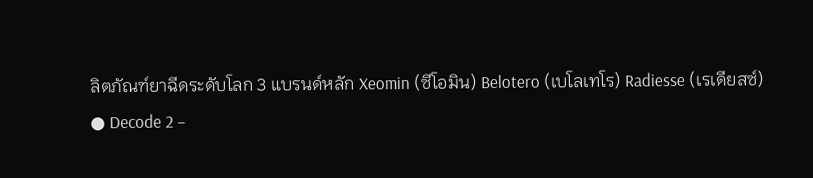ลิตภัณฑ์ยาฉีดระดับโลก 3 แบรนด์หลัก Xeomin (ซีโอมิน) Belotero (เบโลเทโร) Radiesse (เรเดียสซ์)
● Decode 2 –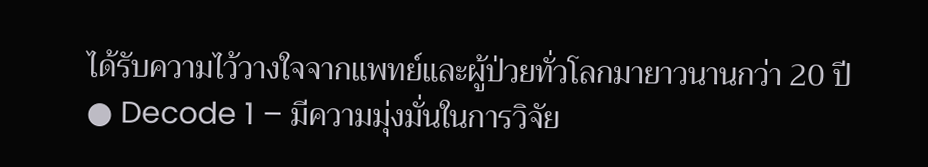ได้รับความไว้วางใจจากแพทย์และผู้ป่วยทั่วโลกมายาวนานกว่า 20 ปี
● Decode 1 – มีความมุ่งมั่นในการวิจัย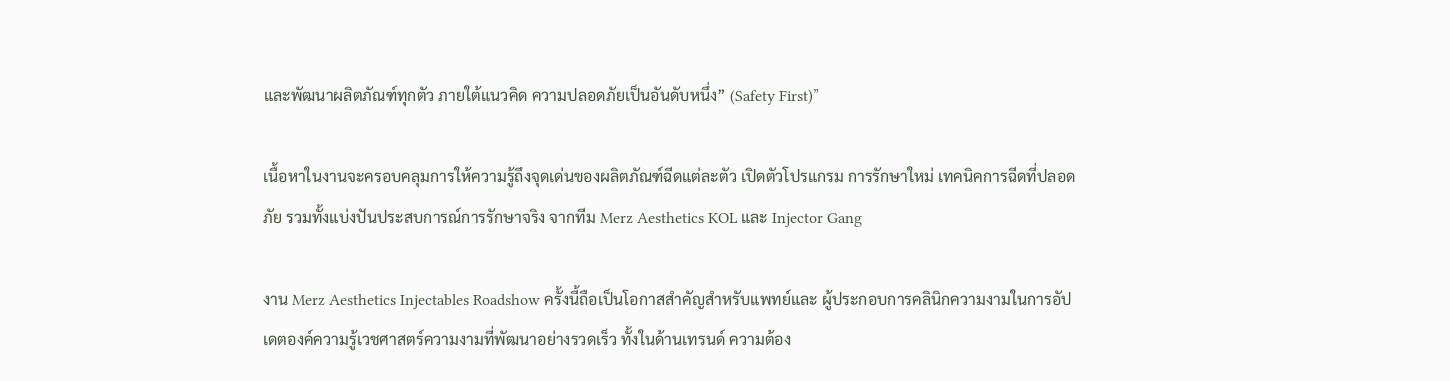และพัฒนาผลิตภัณฑ์ทุกตัว ภายใต้แนวคิด ความปลอดภัยเป็นอันดับหนึ่ง” (Safety First)”

เนื้อหาในงานจะครอบคลุมการให้ความรู้ถึงจุดเด่นของผลิตภัณฑ์ฉีดแต่ละตัว เปิดตัวโปรแกรม การรักษาใหม่ เทคนิคการฉีดที่ปลอดภัย รวมทั้งแบ่งปันประสบการณ์การรักษาจริง จากทีม Merz Aesthetics KOL และ Injector Gang

งาน Merz Aesthetics Injectables Roadshow ครั้งนี้ถือเป็นโอกาสสำคัญสำหรับแพทย์และ ผู้ประกอบการคลินิกความงามในการอัปเดตองค์ความรู้เวชศาสตร์ความงามที่พัฒนาอย่างรวดเร็ว ทั้งในด้านเทรนด์ ความต้อง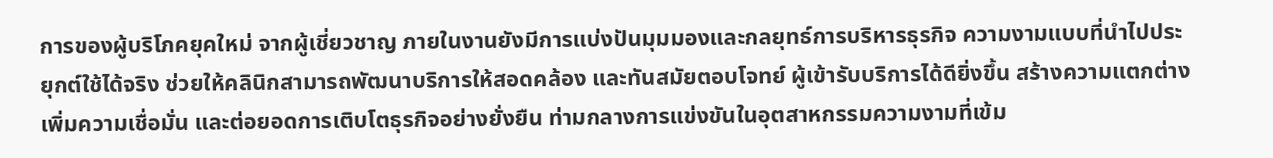การของผู้บริโภคยุคใหม่ จากผู้เชี่ยวชาญ ภายในงานยังมีการแบ่งปันมุมมองและกลยุทธ์การบริหารธุรกิจ ความงามแบบที่นำไปประยุกต์ใช้ได้จริง ช่วยให้คลินิกสามารถพัฒนาบริการให้สอดคล้อง และทันสมัยตอบโจทย์ ผู้เข้ารับบริการได้ดียิ่งขึ้น สร้างความแตกต่าง เพิ่มความเชื่อมั่น และต่อยอดการเติบโตธุรกิจอย่างยั่งยืน ท่ามกลางการแข่งขันในอุตสาหกรรมความงามที่เข้ม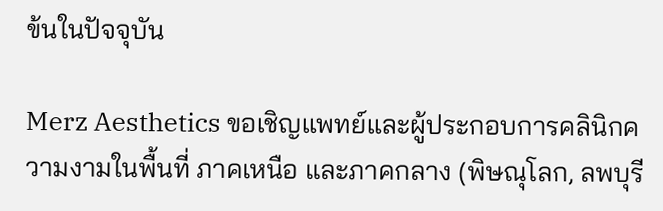ข้นในปัจจุบัน

Merz Aesthetics ขอเชิญแพทย์และผู้ประกอบการคลินิกความงามในพื้นที่ ภาคเหนือ และภาคกลาง (พิษณุโลก, ลพบุรี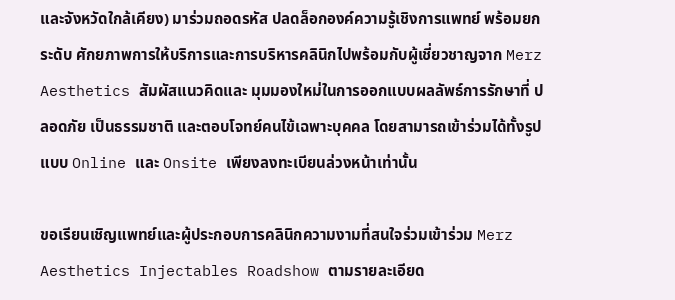และจังหวัดใกล้เคียง) มาร่วมถอดรหัส ปลดล็อกองค์ความรู้เชิงการแพทย์ พร้อมยกระดับ ศักยภาพการให้บริการและการบริหารคลินิกไปพร้อมกับผู้เชี่ยวชาญจาก Merz Aesthetics สัมผัสแนวคิดและ มุมมองใหม่ในการออกแบบผลลัพธ์การรักษาที่ ปลอดภัย เป็นธรรมชาติ และตอบโจทย์คนไข้เฉพาะบุคคล โดยสามารถเข้าร่วมได้ทั้งรูปแบบ Online และ Onsite เพียงลงทะเบียนล่วงหน้าเท่านั้น

ขอเรียนเชิญแพทย์และผู้ประกอบการคลินิกความงามที่สนใจร่วมเข้าร่วม Merz Aesthetics Injectables Roadshow ตามรายละเอียด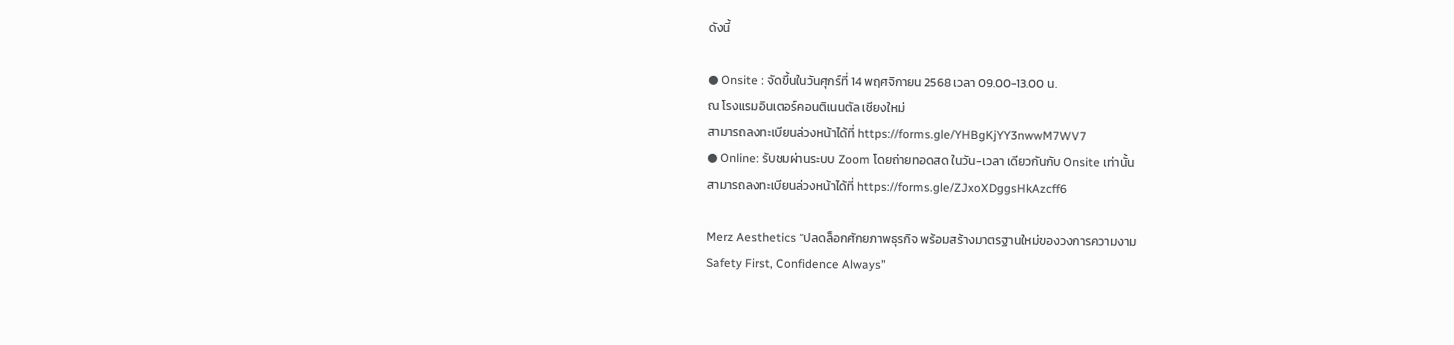ดังนี้

● Onsite : จัดขึ้นในวันศุกร์ที่ 14 พฤศจิกายน 2568 เวลา 09.00-13.00 น.
ณ โรงแรมอินเตอร์คอนติเนนตัล เชียงใหม่
สามารถลงทะเบียนล่วงหน้าได้ที่ https://forms.gle/YHBgKjYY3nwwM7WV7
● Online: รับชมผ่านระบบ Zoom โดยถ่ายทอดสด ในวัน-เวลา เดียวกันกับ Onsite เท่านั้น
สามารถลงทะเบียนล่วงหน้าได้ที่ https://forms.gle/ZJxoXDggsHkAzcff6

Merz Aesthetics “ปลดล็อกศักยภาพธุรกิจ พร้อมสร้างมาตรฐานใหม่ของวงการความงาม
Safety First, Confidence Always”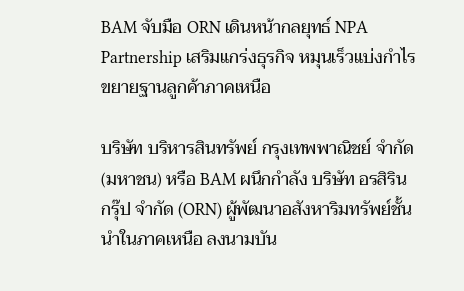BAM จับมือ ORN เดินหน้ากลยุทธ์ NPA Partnership เสริมแกร่งธุรกิจ หมุนเร็วแบ่งกำไร ขยายฐานลูกค้าภาคเหนือ

บริษัท บริหารสินทรัพย์ กรุงเทพพาณิชย์ จำกัด (มหาชน) หรือ BAM ผนึกกำลัง บริษัท อรสิริน กรุ๊ป จำกัด (ORN) ผู้พัฒนาอสังหาริมทรัพย์ชั้นนำในภาคเหนือ ลงนามบัน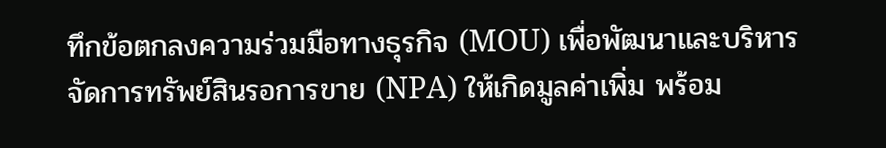ทึกข้อตกลงความร่วมมือทางธุรกิจ (MOU) เพื่อพัฒนาและบริหารจัดการทรัพย์สินรอการขาย (NPA) ให้เกิดมูลค่าเพิ่ม พร้อม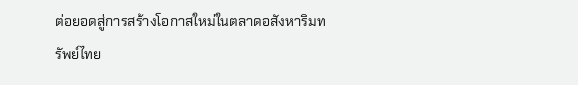ต่อยอดสู่การสร้างโอกาสใหม่ในตลาดอสังหาริมทรัพย์ไทย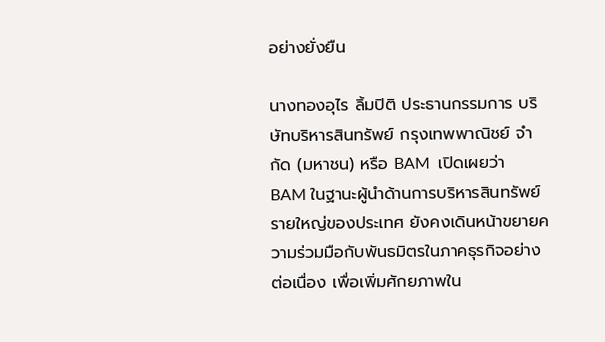อย่างยั่งยืน

นางทองอุไร ลิ้มปิติ ประธานกรรมการ บริษัทบริหารสินทรัพย์ กรุงเทพพาณิชย์ จำกัด (มหาชน) หรือ BAM  เปิดเผยว่า BAM ในฐานะผู้นำด้านการบริหารสินทรัพย์รายใหญ่ของประเทศ ยังคงเดินหน้าขยายความร่วมมือกับพันธมิตรในภาคธุรกิจอย่างต่อเนื่อง เพื่อเพิ่มศักยภาพใน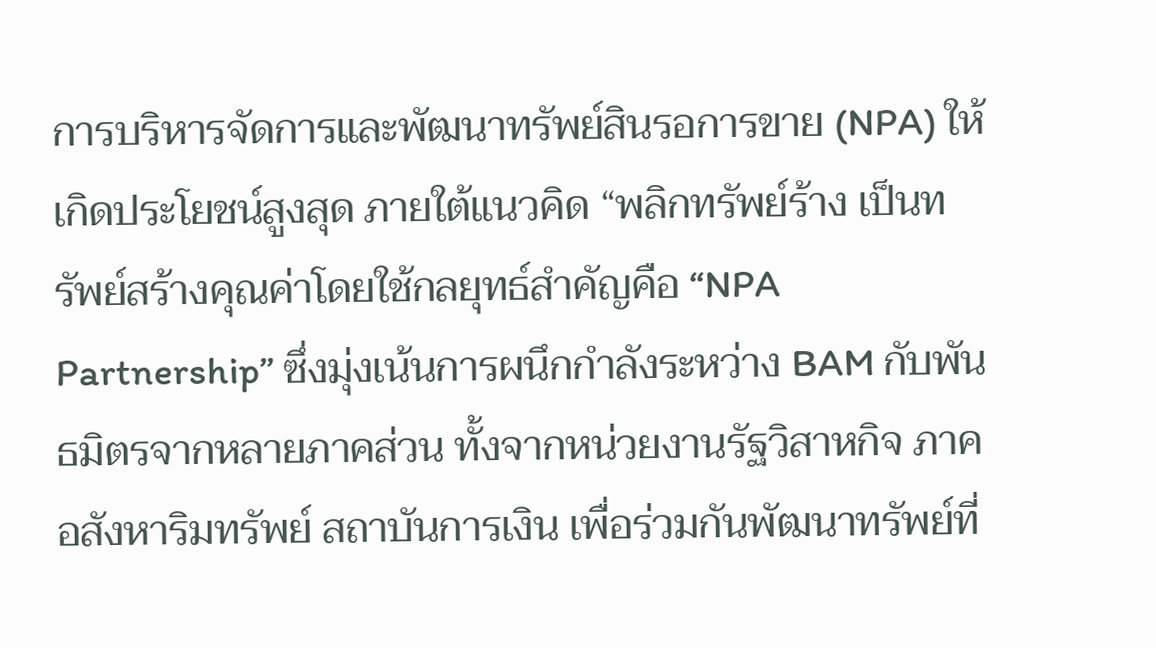การบริหารจัดการและพัฒนาทรัพย์สินรอการขาย (NPA) ให้เกิดประโยชน์สูงสุด ภายใต้แนวคิด “พลิกทรัพย์ร้าง เป็นทรัพย์สร้างคุณค่าโดยใช้กลยุทธ์สำคัญคือ “NPA Partnership” ซึ่งมุ่งเน้นการผนึกกำลังระหว่าง BAM กับพันธมิตรจากหลายภาคส่วน ทั้งจากหน่วยงานรัฐวิสาหกิจ ภาคอสังหาริมทรัพย์ สถาบันการเงิน เพื่อร่วมกันพัฒนาทรัพย์ที่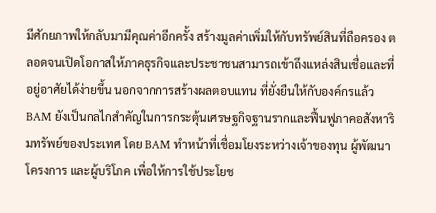มีศักยภาพให้กลับมามีคุณค่าอีกครั้ง สร้างมูลค่าเพิ่มให้กับทรัพย์สินที่ถือครอง ตลอดจนเปิดโอกาสให้ภาคธุรกิจและประชาชนสามารถเข้าถึงแหล่งสินเชื่อและที่อยู่อาศัยได้ง่ายขึ้น นอกจากการสร้างผลตอบแทน ที่ยั่งยืนให้กับองค์กรแล้ว BAM ยังเป็นกลไกสำคัญในการกระตุ้นเศรษฐกิจฐานรากและฟื้นฟูภาคอสังหาริมทรัพย์ของประเทศ โดย BAM ทำหน้าที่เชื่อมโยงระหว่างเจ้าของทุน ผู้พัฒนาโครงการ และผู้บริโภค เพื่อให้การใช้ประโยช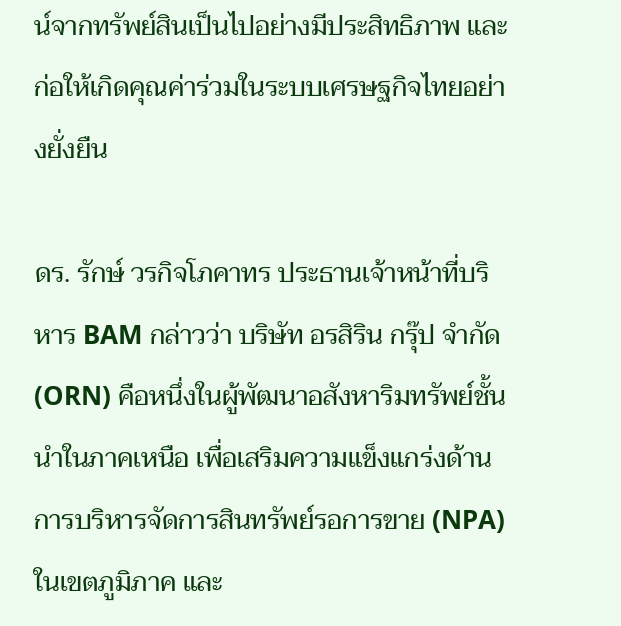น์จากทรัพย์สินเป็นไปอย่างมีประสิทธิภาพ และก่อให้เกิดคุณค่าร่วมในระบบเศรษฐกิจไทยอย่างยั่งยืน

ดร. รักษ์ วรกิจโภคาทร ประธานเจ้าหน้าที่บริหาร BAM กล่าวว่า บริษัท อรสิริน กรุ๊ป จำกัด (ORN) คือหนึ่งในผู้พัฒนาอสังหาริมทรัพย์ชั้นนำในภาคเหนือ เพื่อเสริมความแข็งแกร่งด้านการบริหารจัดการสินทรัพย์รอการขาย (NPA) ในเขตภูมิภาค และ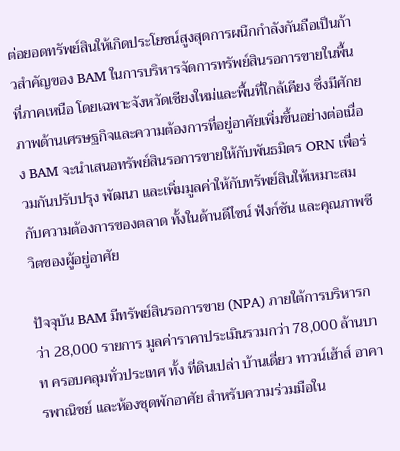ต่อยอดทรัพย์สินให้เกิดประโยชน์สูงสุดการผนึกกำลังกันถือเป็นก้าวสำคัญของ BAM ในการบริหารจัดการทรัพย์สินรอการขายในพื้นที่ภาคเหนือ โดยเฉพาะจังหวัดเชียงใหม่และพื้นที่ใกล้เคียง ซึ่งมีศักยภาพด้านเศรษฐกิจและความต้องการที่อยู่อาศัยเพิ่มขึ้นอย่างต่อเนื่อง BAM จะนำเสนอทรัพย์สินรอการขายให้กับพันธมิตร ORN เพื่อร่วมกันปรับปรุง พัฒนา และเพิ่มมูลค่าให้กับทรัพย์สินให้เหมาะสมกับความต้องการของตลาด ทั้งในด้านดีไซน์ ฟังก์ชัน และคุณภาพชีวิตของผู้อยู่อาศัย

ปัจจุบัน BAM มีทรัพย์สินรอการขาย (NPA) ภายใต้การบริหารกว่า 28,000 รายการ มูลค่าราคาประเมินรวมกว่า 78,000 ล้านบาท ครอบคลุมทั่วประเทศ ทั้ง ที่ดินเปล่า บ้านเดี่ยว ทาวน์เฮ้าส์ อาคารพาณิชย์ และห้องชุดพักอาศัย สำหรับความร่วมมือใน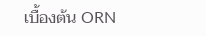เบื้องต้น ORN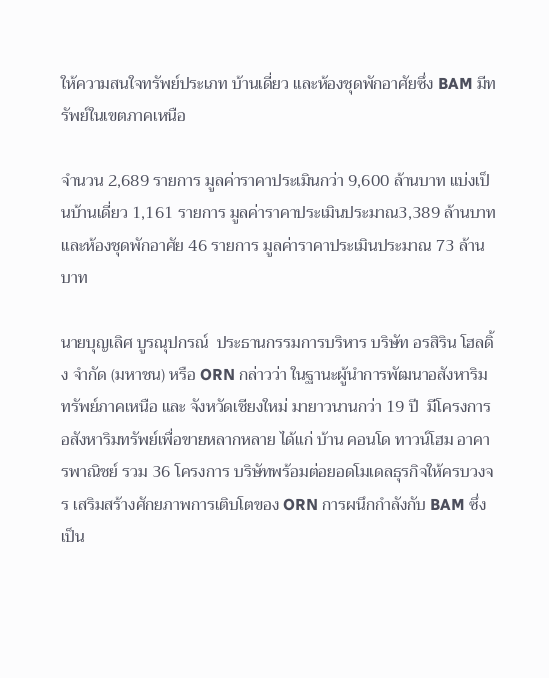ให้ความสนใจทรัพย์ประเภท บ้านเดี่ยว และห้องชุดพักอาศัยซึ่ง BAM มีทรัพย์ในเขตภาคเหนือ

จำนวน 2,689 รายการ มูลค่าราคาประเมินกว่า 9,600 ล้านบาท แบ่งเป็นบ้านเดี่ยว 1,161 รายการ มูลค่าราคาประเมินประมาณ3,389 ล้านบาท และห้องชุดพักอาศัย 46 รายการ มูลค่าราคาประเมินประมาณ 73 ล้านบาท

นายบุญเลิศ บูรณุปกรณ์  ประธานกรรมการบริหาร บริษัท อรสิริน โฮลดิ้ง จํากัด (มหาชน) หรือ ORN กล่าวว่า ในฐานะผู้นำการพัฒนาอสังหาริมทรัพย์ภาคเหนือ และ จังหวัดเชียงใหม่ มายาวนานกว่า 19 ปี  มีโครงการอสังหาริมทรัพย์เพื่อขายหลากหลาย ได้แก่ บ้าน คอนโด ทาวน์โฮม อาคารพาณิชย์ รวม 36 โครงการ บริษัทพร้อมต่อยอดโมเดลธุรกิจให้ครบวงจร เสริมสร้างศักยภาพการเติบโตของ ORN การผนึกกำลังกับ BAM ซึ่งเป็น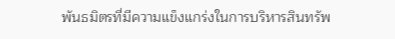พันธมิตรที่มีความแข็งแกร่งในการบริหารสินทรัพ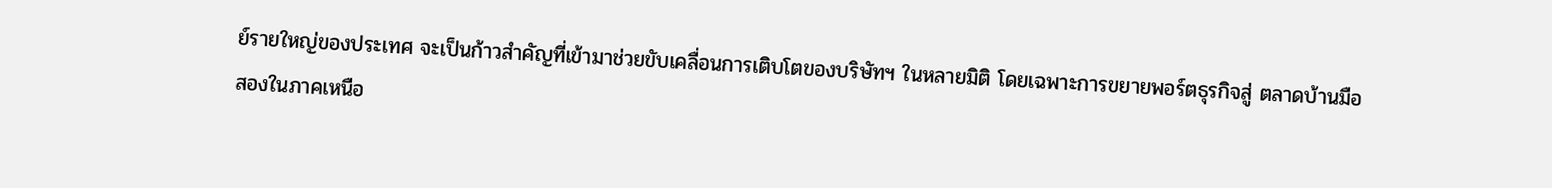ย์รายใหญ่ของประเทศ จะเป็นก้าวสำคัญที่เข้ามาช่วยขับเคลื่อนการเติบโตของบริษัทฯ ในหลายมิติ โดยเฉพาะการขยายพอร์ตธุรกิจสู่ ตลาดบ้านมือสองในภาคเหนือ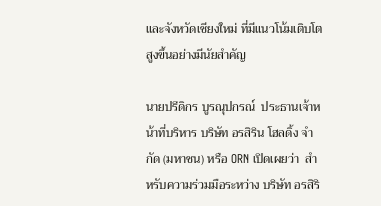และจังหวัดเชียงใหม่ ที่มีแนวโน้มเติบโตสูงขึ้นอย่างมีนัยสำคัญ

นายปรีดิกร บูรณุปกรณ์  ประธานเจ้าหน้าที่บริหาร บริษัท อรสิริน โฮลดิ้ง จํากัด (มหาชน) หรือ ORN เปิดเผยว่า  สำหรับความร่วมมือระหว่าง บริษัท อรสิริ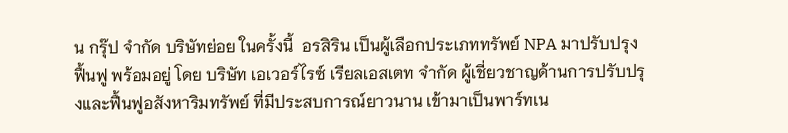น กรุ๊ป จำกัด บริษัทย่อย ในครั้งนี้  อรสิริน เป็นผู้เลือกประเภททรัพย์ NPA มาปรับปรุง ฟื้นฟู พร้อมอยู่ โดย บริษัท เอเวอร์ไรซ์ เรียลเอสเตท จำกัด ผู้เชี่ยวชาญด้านการปรับปรุงและฟื้นฟูอสังหาริมทรัพย์ ที่มีประสบการณ์ยาวนาน เข้ามาเป็นพาร์ทเน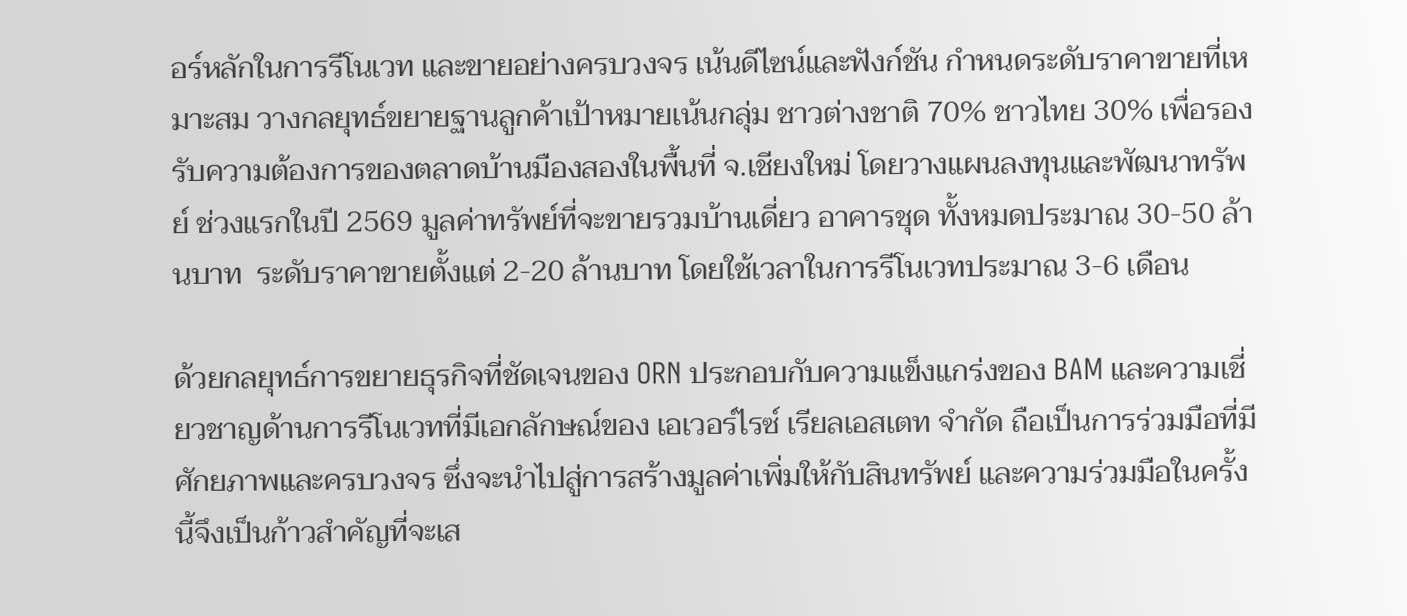อร์หลักในการรีโนเวท และขายอย่างครบวงจร เน้นดีไซน์และฟังก์ชัน กำหนดระดับราคาขายที่เหมาะสม วางกลยุทธ์ขยายฐานลูกค้าเป้าหมายเน้นกลุ่ม ชาวต่างชาติ 70% ชาวไทย 30% เพื่อรองรับความต้องการของตลาดบ้านมืองสองในพื้นที่ จ.เชียงใหม่ โดยวางแผนลงทุนและพัฒนาทรัพย์ ช่วงแรกในปี 2569 มูลค่าทรัพย์ที่จะขายรวมบ้านเดี่ยว อาคารชุด ทั้งหมดประมาณ 30-50 ล้านบาท  ระดับราคาขายตั้งแต่ 2-20 ล้านบาท โดยใช้เวลาในการรีโนเวทประมาณ 3-6 เดือน

ด้วยกลยุทธ์การขยายธุรกิจที่ชัดเจนของ ORN ประกอบกับความแข็งแกร่งของ BAM และความเชี่ยวชาญด้านการรีโนเวทที่มีเอกลักษณ์ของ เอเวอร์ไรซ์ เรียลเอสเตท จำกัด ถือเป็นการร่วมมือที่มีศักยภาพและครบวงจร ซึ่งจะนำไปสู่การสร้างมูลค่าเพิ่มให้กับสินทรัพย์ และความร่วมมือในครั้งนี้จึงเป็นก้าวสำคัญที่จะเส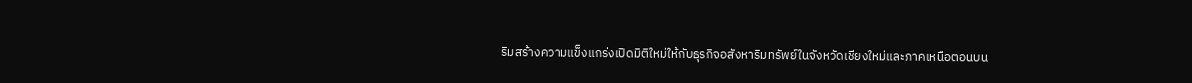ริมสร้างความแข็งแกร่งเปิดมิติใหม่ให้กับธุรกิจอสังหาริมทรัพย์ในจังหวัดเชียงใหม่และภาคเหนือตอนบน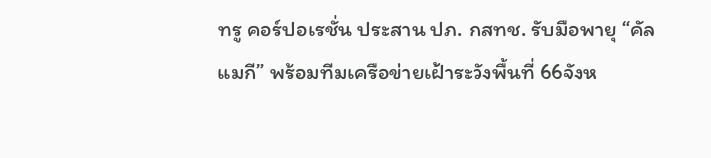ทรู คอร์ปอเรชั่น ประสาน ปภ. กสทช. รับมือพายุ “คัลแมกี” พร้อมทีมเครือข่ายเฝ้าระวังพื้นที่ 66จังห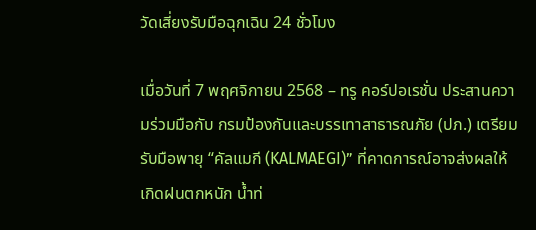วัดเสี่ยงรับมือฉุกเฉิน 24 ชั่วโมง

เมื่อวันที่ 7 พฤศจิกายน 2568 – ทรู คอร์ปอเรชั่น ประสานความร่วมมือกับ กรมป้องกันและบรรเทาสาธารณภัย (ปภ.) เตรียมรับมือพายุ “คัลแมกี (KALMAEGI)” ที่คาดการณ์อาจส่งผลให้เกิดฝนตกหนัก น้ำท่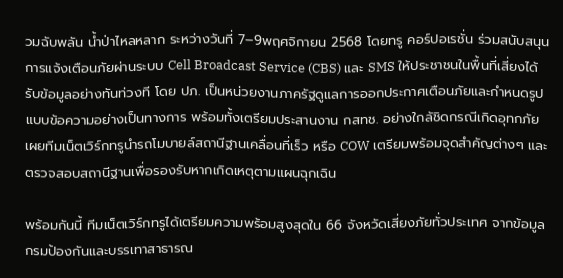วมฉับพลัน น้ำป่าไหลหลาก ระหว่างวันที่ 7–9พฤศจิกายน 2568 โดยทรู คอร์ปอเรชั่น ร่วมสนับสนุนการแจ้งเตือนภัยผ่านระบบ Cell Broadcast Service (CBS) และ SMS ให้ประชาชนในพื้นที่เสี่ยงได้รับข้อมูลอย่างทันท่วงที โดย ปภ. เป็นหน่วยงานภาครัฐดูแลการออกประกาศเตือนภัยและกำหนดรูปแบบข้อความอย่างเป็นทางการ พร้อมทั้งเตรียมประสานงาน กสทช. อย่างใกล้ชิดกรณีเกิดอุทกภัย เผยทีมเน็ตเวิร์กทรูนำรถโมบายล์สถานีฐานเคลื่อนที่เร็ว หรือ COW เตรียมพร้อมจุดสำคัญต่างๆ และตรวจสอบสถานีฐานเพื่อรองรับหากเกิดเหตุตามแผนฉุกเฉิน

พร้อมกันนี้ ทีมเน็ตเวิร์กทรูได้เตรียมความพร้อมสูงสุดใน 66 จังหวัดเสี่ยงภัยทั่วประเทศ จากข้อมูลกรมป้องกันและบรรเทาสาธารณ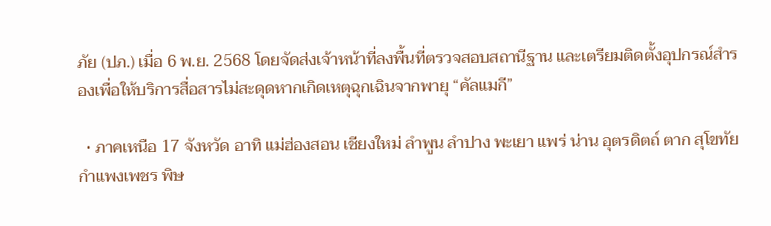ภัย (ปภ.) เมื่อ 6 พ.ย. 2568 โดยจัดส่งเจ้าหน้าที่ลงพื้นที่ตรวจสอบสถานีฐาน และเตรียมติดตั้งอุปกรณ์สำรองเพื่อให้บริการสื่อสารไม่สะดุดหากเกิดเหตุฉุกเฉินจากพายุ “คัลแมกี”

  • ภาคเหนือ 17 จังหวัด อาทิ แม่ฮ่องสอน เชียงใหม่ ลำพูน ลำปาง พะเยา แพร่ น่าน อุตรดิตถ์ ตาก สุโขทัย กำแพงเพชร พิษ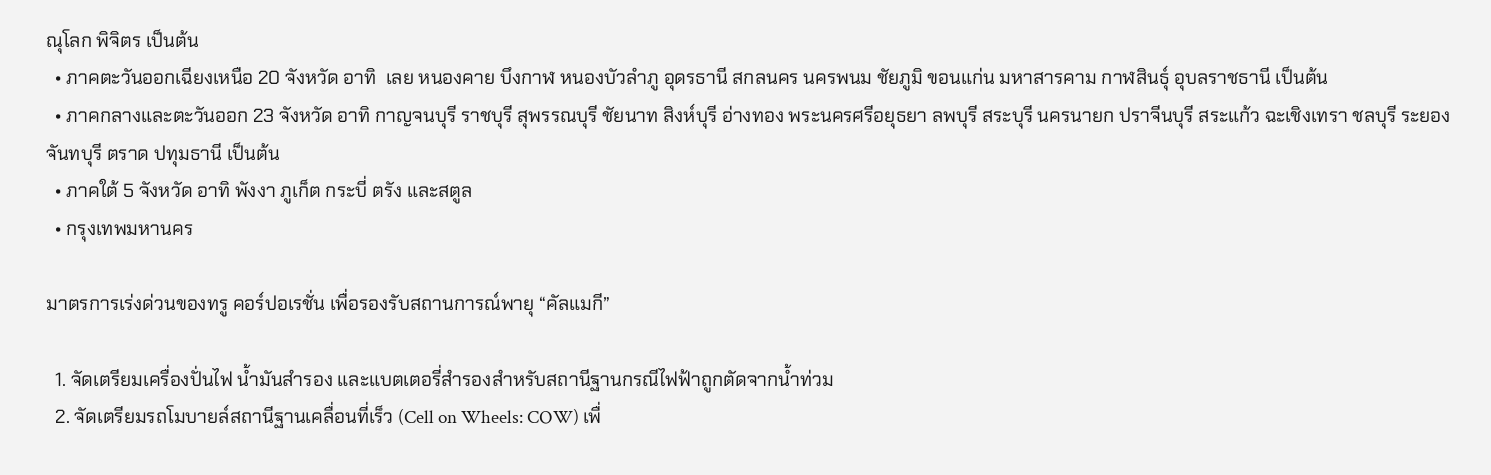ณุโลก พิจิตร เป็นต้น
  • ภาคตะวันออกเฉียงเหนือ 20 จังหวัด อาทิ  เลย หนองคาย บึงกาฬ หนองบัวลำภู อุดรธานี สกลนคร นครพนม ชัยภูมิ ขอนแก่น มหาสารคาม กาฬสินธุ์ อุบลราชธานี เป็นต้น
  • ภาคกลางและตะวันออก 23 จังหวัด อาทิ กาญจนบุรี ราชบุรี สุพรรณบุรี ชัยนาท สิงห์บุรี อ่างทอง พระนครศรีอยุธยา ลพบุรี สระบุรี นครนายก ปราจีนบุรี สระแก้ว ฉะเชิงเทรา ชลบุรี ระยอง จันทบุรี ตราด ปทุมธานี เป็นต้น
  • ภาคใต้ 5 จังหวัด อาทิ พังงา ภูเก็ต กระบี่ ตรัง และสตูล
  • กรุงเทพมหานคร

มาตรการเร่งด่วนของทรู คอร์ปอเรชั่น เพื่อรองรับสถานการณ์พายุ “คัลแมกี”

  1. จัดเตรียมเครื่องปั่นไฟ น้ำมันสำรอง และแบตเตอรี่สำรองสำหรับสถานีฐานกรณีไฟฟ้าถูกตัดจากน้ำท่วม
  2. จัดเตรียมรถโมบายล์สถานีฐานเคลื่อนที่เร็ว (Cell on Wheels: COW) เพื่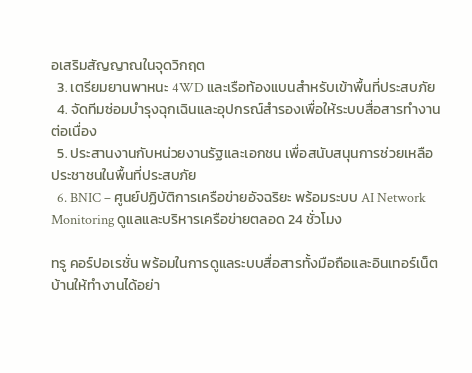อเสริมสัญญาณในจุดวิกฤต
  3. เตรียมยานพาหนะ 4WD และเรือท้องแบนสำหรับเข้าพื้นที่ประสบภัย
  4. จัดทีมซ่อมบำรุงฉุกเฉินและอุปกรณ์สำรองเพื่อให้ระบบสื่อสารทำงานต่อเนื่อง
  5. ประสานงานกับหน่วยงานรัฐและเอกชน เพื่อสนับสนุนการช่วยเหลือประชาชนในพื้นที่ประสบภัย
  6. BNIC – ศูนย์ปฏิบัติการเครือข่ายอัจฉริยะ พร้อมระบบ AI Network Monitoring ดูแลและบริหารเครือข่ายตลอด 24 ชั่วโมง

ทรู คอร์ปอเรชั่น พร้อมในการดูแลระบบสื่อสารทั้งมือถือและอินเทอร์เน็ตบ้านให้ทำงานได้อย่า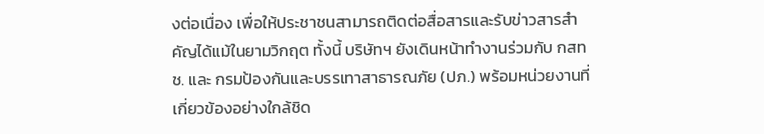งต่อเนื่อง เพื่อให้ประชาชนสามารถติดต่อสื่อสารและรับข่าวสารสำคัญได้แม้ในยามวิกฤต ทั้งนี้ บริษัทฯ ยังเดินหน้าทำงานร่วมกับ กสทช. และ กรมป้องกันและบรรเทาสาธารณภัย (ปภ.) พร้อมหน่วยงานที่เกี่ยวข้องอย่างใกล้ชิด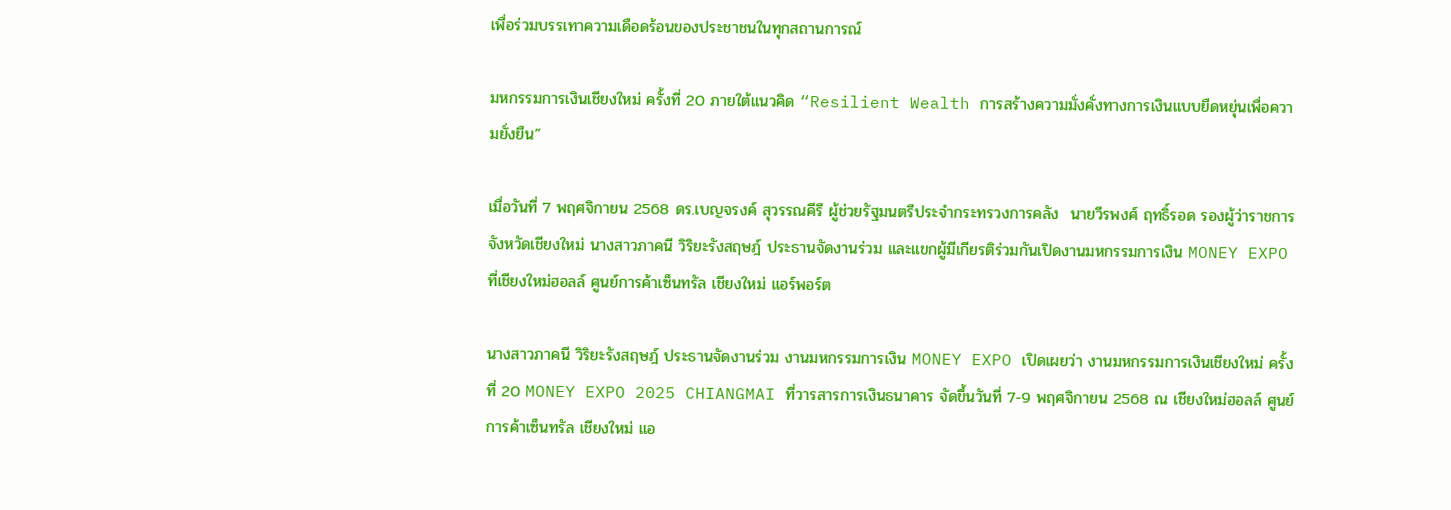เพื่อร่วมบรรเทาความเดือดร้อนของประชาชนในทุกสถานการณ์

มหกรรมการเงินเชียงใหม่ ครั้งที่ 20 ภายใต้แนวคิด “Resilient Wealth การสร้างความมั่งคั่งทางการเงินแบบยืดหยุ่นเพื่อความยั่งยืน”

เมื่อวันที่ 7 พฤศจิกายน 2568 ดร.เบญจรงค์ สุวรรณคีรี ผู้ช่วยรัฐมนตรีประจำกระทรวงการคลัง  นายวีรพงศ์ ฤทธิ์รอด รองผู้ว่าราชการจังหวัดเชียงใหม่ นางสาวภาคนี วิริยะรังสฤษฎ์ ประธานจัดงานร่วม และแขกผู้มีเกียรติร่วมกันเปิดงานมหกรรมการเงิน MONEY EXPO ที่เชียงใหม่ฮอลล์ ศูนย์การค้าเซ็นทรัล เชียงใหม่ แอร์พอร์ต

นางสาวภาคนี วิริยะรังสฤษฎ์ ประธานจัดงานร่วม งานมหกรรมการเงิน MONEY EXPO เปิดเผยว่า งานมหกรรมการเงินเชียงใหม่ ครั้งที่ 20 MONEY EXPO 2025 CHIANGMAI ที่วารสารการเงินธนาคาร จัดขึ้นวันที่ 7-9 พฤศจิกายน 2568 ณ เชียงใหม่ฮอลล์ ศูนย์การค้าเซ็นทรัล เชียงใหม่ แอ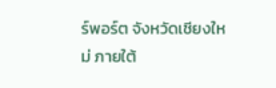ร์พอร์ต จังหวัดเชียงใหม่ ภายใต้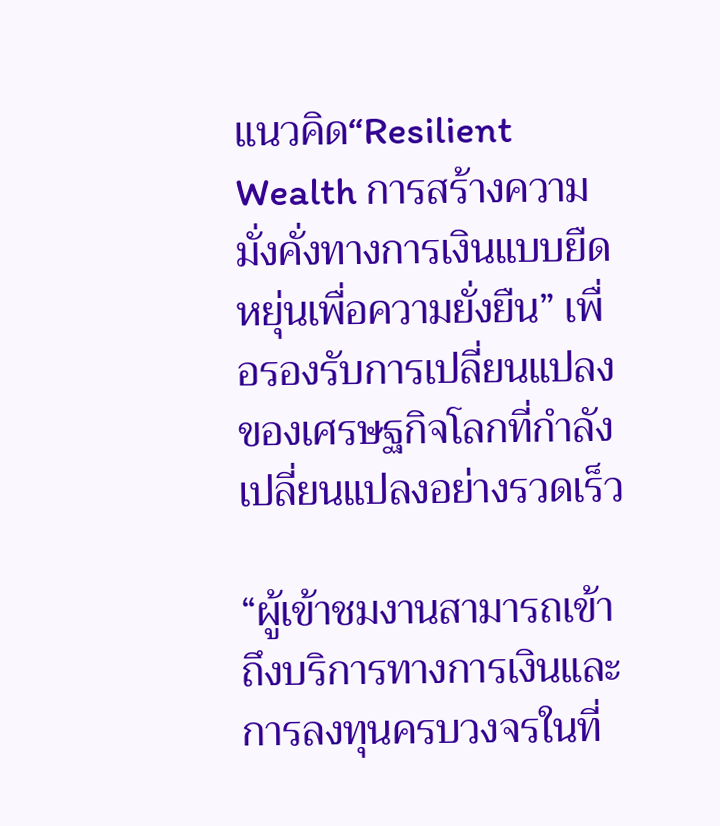แนวคิด“Resilient Wealth การสร้างความมั่งคั่งทางการเงินแบบยืดหยุ่นเพื่อความยั่งยืน” เพื่อรองรับการเปลี่ยนแปลงของเศรษฐกิจโลกที่กำลังเปลี่ยนแปลงอย่างรวดเร็ว

“ผู้เข้าชมงานสามารถเข้าถึงบริการทางการเงินและการลงทุนครบวงจรในที่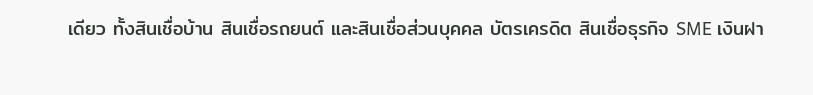เดียว ทั้งสินเชื่อบ้าน สินเชื่อรถยนต์ และสินเชื่อส่วนบุคคล บัตรเครดิต สินเชื่อธุรกิจ SME เงินฝา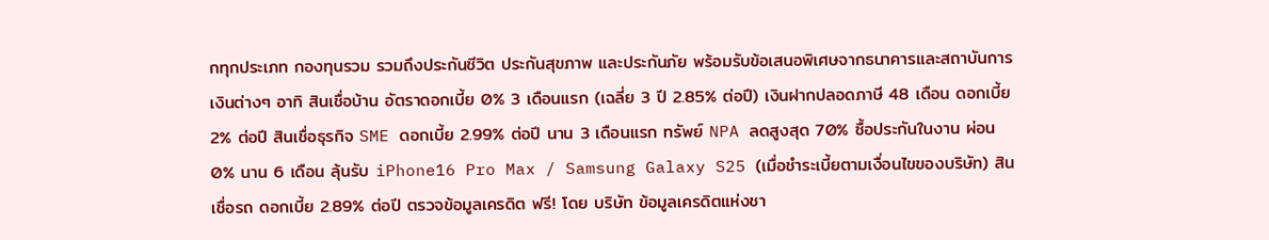กทุกประเภท กองทุนรวม รวมถึงประกันชีวิต ประกันสุขภาพ และประกันภัย พร้อมรับข้อเสนอพิเศษจากธนาคารและสถาบันการเงินต่างๆ อาทิ สินเชื่อบ้าน อัตราดอกเบี้ย 0% 3 เดือนแรก (เฉลี่ย 3 ปี 2.85% ต่อปี) เงินฝากปลอดภาษี 48 เดือน ดอกเบี้ย 2% ต่อปี สินเชื่อธุรกิจ SME ดอกเบี้ย 2.99% ต่อปี นาน 3 เดือนแรก ทรัพย์ NPA ลดสูงสุด 70% ซื้อประกันในงาน ผ่อน 0% นาน 6 เดือน ลุ้นรับ iPhone16 Pro Max / Samsung Galaxy S25 (เมื่อชำระเบี้ยตามเงื่อนไขของบริษัท) สินเชื่อรถ ดอกเบี้ย 2.89% ต่อปี ตรวจข้อมูลเครดิต ฟรี! โดย บริษัท ข้อมูลเครดิตแห่งชา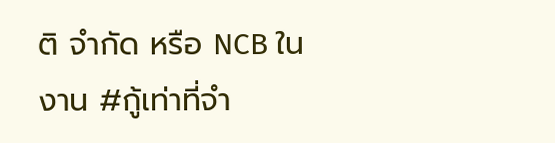ติ จำกัด หรือ NCB ในงาน #กู้เท่าที่จำ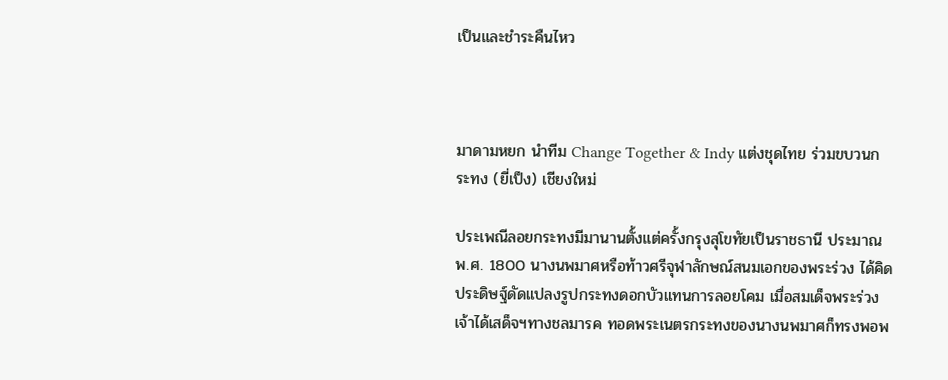เป็นและชำระคืนไหว



มาดามหยก นำทีม Change Together & Indy แต่งชุดไทย ร่วมขบวนกระทง (ยี่เป็ง) เชียงใหม่

ประเพณีลอยกระทงมีมานานตั้งแต่ครั้งกรุงสุโขทัยเป็นราชธานี ประมาณ พ.ศ. 1800 นางนพมาศหรือท้าวศรีจุฬาลักษณ์สนมเอกของพระร่วง ได้คิดประดิษฐ์ดัดแปลงรูปกระทงดอกบัวแทนการลอยโคม เมื่อสมเด็จพระร่วงเจ้าได้เสด็จฯทางชลมารค ทอดพระเนตรกระทงของนางนพมาศก็ทรงพอพ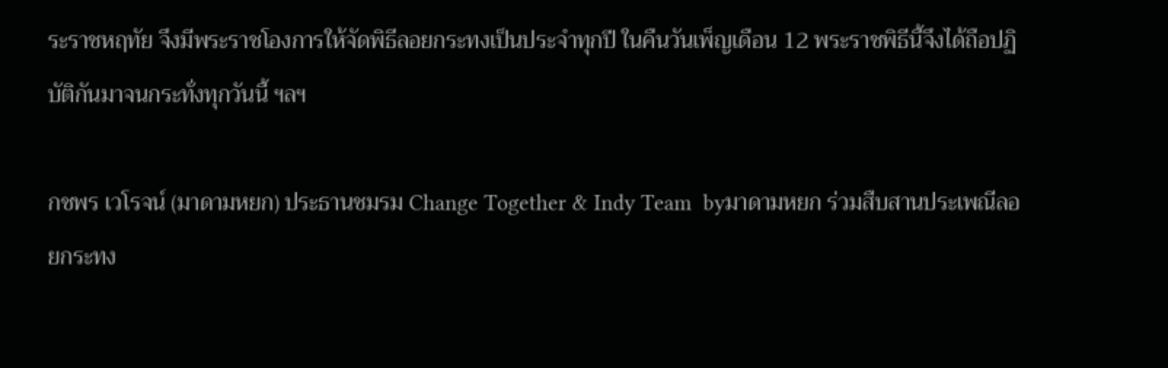ระราชหฤทัย จึงมีพระราชโองการให้จัดพิธีลอยกระทงเป็นประจำทุกปี ในคืนวันเพ็ญเดือน 12 พระราชพิธีนี้จึงได้ถือปฏิบัติกันมาจนกระทั่งทุกวันนี้ ฯลฯ

กชพร เวโรจน์ (มาดามหยก) ประธานชมรม Change Together & Indy Team  byมาดามหยก ร่วมสืบสานประเพณีลอยกระทง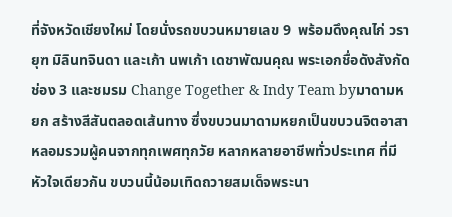ที่จังหวัดเชียงใหม่ โดยนั่งรถขบวนหมายเลข 9  พร้อมดึงคุณไก่ วรายุฑ มิลินทจินดา และเก้า นพเก้า เดชาพัฒนคุณ พระเอกชื่อดังสังกัดช่อง 3 และชมรม Change Together & Indy Team byมาดามหยก สร้างสีสันตลอดเส้นทาง ซึ่งขบวนมาดามหยกเป็นขบวนจิตอาสา หลอมรวมผู้คนจากทุกเพศทุกวัย หลากหลายอาชีพทั่วประเทศ ที่มีหัวใจเดียวกัน ขบวนนี้น้อมเทิดถวายสมเด็จพระนา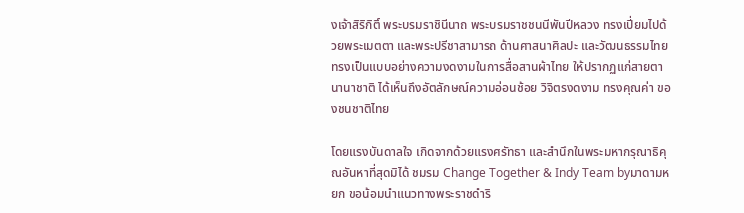งเจ้าสิริกิติ์ พระบรมราชินีนาถ พระบรมราชชนนีพันปีหลวง ทรงเปี่ยมไปด้วยพระเมตตา และพระปรีชาสามารถ ด้านศาสนาศิลปะ และวัฒนธรรมไทย ทรงเป็นแบบอย่างความงดงามในการสื่อสานผ้าไทย ให้ปรากฏแก่สายตานานาชาติ ได้เห็นถึงอัตลักษณ์ความอ่อนช้อย วิจิตรงดงาม ทรงคุณค่า ของชนชาติไทย

โดยแรงบันดาลใจ เกิดจากด้วยแรงศรัทธา และสำนึกในพระมหากรุณาธิคุณอันหาที่สุดมิได้ ชมรม Change Together & Indy Team byมาดามหยก ขอน้อมนำแนวทางพระราชดำริ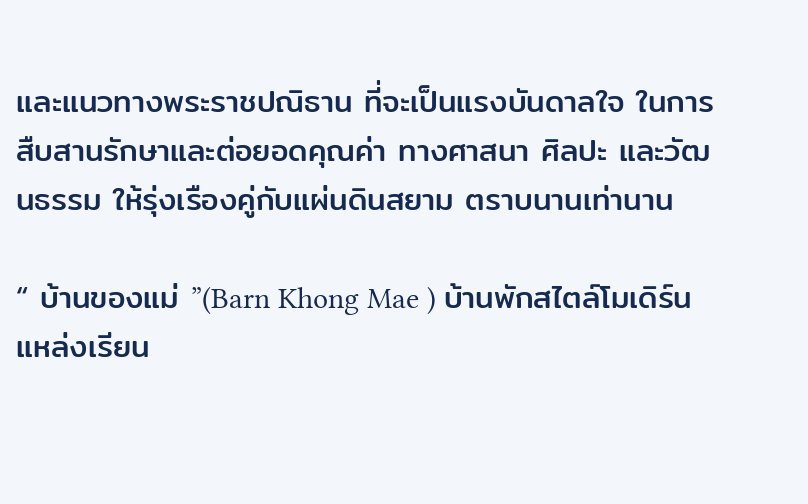และแนวทางพระราชปณิธาน ที่จะเป็นแรงบันดาลใจ ในการสืบสานรักษาและต่อยอดคุณค่า ทางศาสนา ศิลปะ และวัฒนธรรม ให้รุ่งเรืองคู่กับแผ่นดินสยาม ตราบนานเท่านาน

“ บ้านของแม่ ”(Barn Khong Mae ) บ้านพักสไตล์โมเดิร์น แหล่งเรียน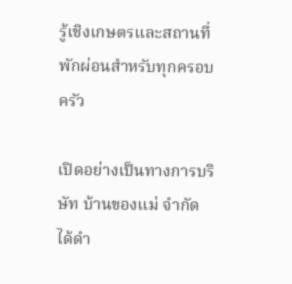รู้เชิงเกษตรและสถานที่พักผ่อนสำหรับทุกครอบครัว

เปิดอย่างเป็นทางการบริษัท บ้านของแม่ จำกัด ได้ดำ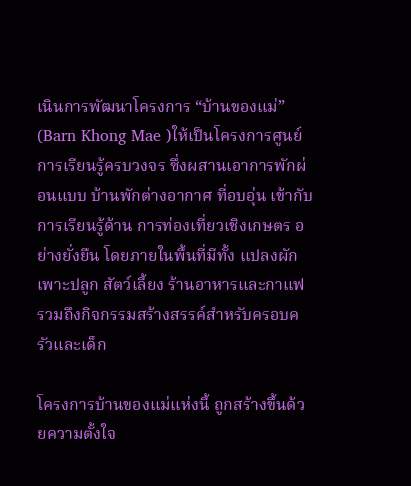เนินการพัฒนาโครงการ “บ้านของแม่” (Barn Khong Mae )ให้เป็นโครงการศูนย์การเรียนรู้ครบวงจร ซึ่งผสานเอาการพักผ่อนแบบ บ้านพักต่างอากาศ ที่อบอุ่น เข้ากับการเรียนรู้ด้าน การท่องเที่ยวเชิงเกษตร อย่างยั่งยืน โดยภายในพื้นที่มีทั้ง แปลงผักเพาะปลูก สัตว์เลี้ยง ร้านอาหารและกาแฟ รวมถึงกิจกรรมสร้างสรรค์สำหรับครอบครัวและเด็ก

โครงการบ้านของแม่แห่งนี้ ถูกสร้างขึ้นด้วยความตั้งใจ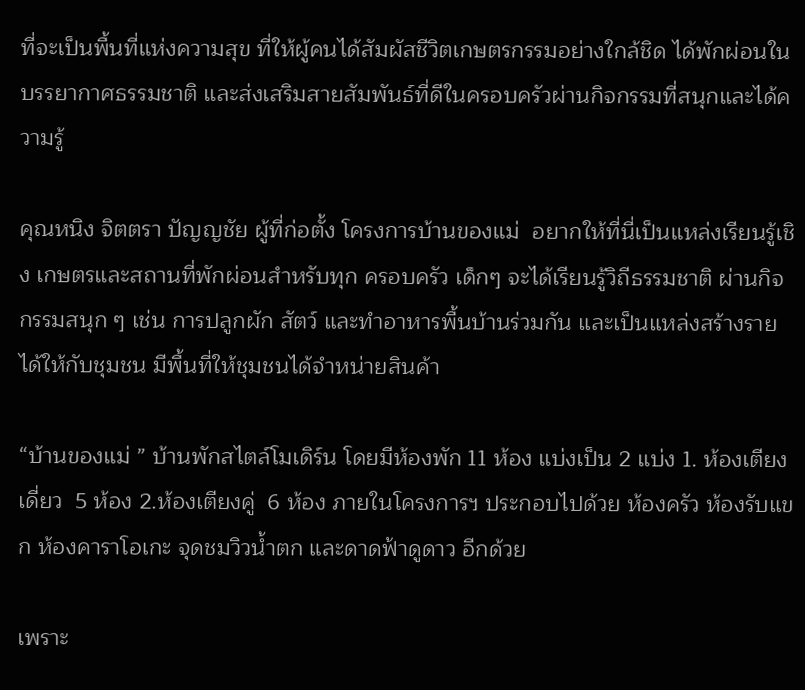ที่จะเป็นพื้นที่แห่งความสุข ที่ให้ผู้คนได้สัมผัสชีวิตเกษตรกรรมอย่างใกล้ชิด ได้พักผ่อนในบรรยากาศธรรมชาติ และส่งเสริมสายสัมพันธ์ที่ดีในครอบครัวผ่านกิจกรรมที่สนุกและได้ความรู้

คุณหนิง จิตตรา ปัญญชัย ผู้ที่ก่อตั้ง โครงการบ้านของแม่  อยากให้ที่นี่เป็นแหล่งเรียนรู้เชิง เกษตรและสถานที่พักผ่อนสำหรับทุก ครอบครัว เด็กๆ จะได้เรียนรู้วิถีธรรมชาติ ผ่านกิจกรรมสนุก ๆ เช่น การปลูกผัก สัตว์ และทำอาหารพื้นบ้านร่วมกัน และเป็นแหล่งสร้างรายได้ให้กับชุมชน มีพื้นที่ให้ชุมชนได้จำหน่ายสินค้า

“บ้านของแม่ ” บ้านพักสไตล์โมเดิร์น โดยมีห้องพัก 11 ห้อง แบ่งเป็น 2 แบ่ง 1. ห้องเตียงเดี่ยว  5 ห้อง 2.ห้องเตียงคู่  6 ห้อง ภายในโครงการฯ ประกอบไปด้วย ห้องครัว ห้องรับแขก ห้องคาราโอเกะ จุดชมวิวน้ำตก และดาดฟ้าดูดาว อีกด้วย

เพราะ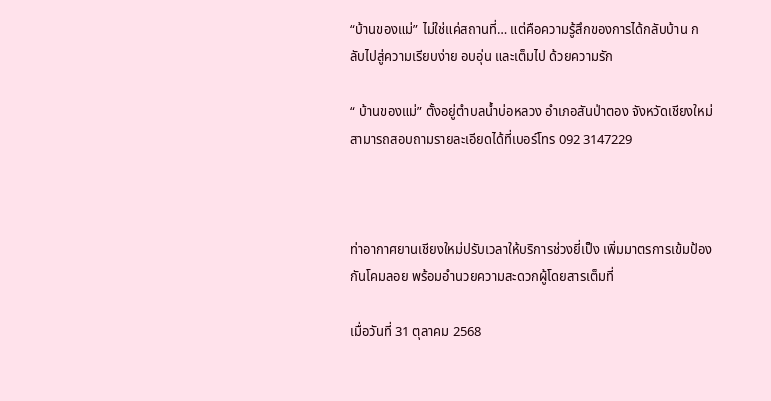“บ้านของแม่” ไม่ใช่แค่สถานที่… แต่คือความรู้สึกของการได้กลับบ้าน กลับไปสู่ความเรียบง่าย อบอุ่น และเต็มไป ด้วยความรัก

“ บ้านของแม่” ตั้งอยู่ตำบลน้ำบ่อหลวง อำเภอสันป่าตอง จังหวัดเชียงใหม่ สามารถสอบถามรายละเอียดได้ที่เบอร์โทร 092 3147229



ท่าอากาศยานเชียงใหม่ปรับเวลาให้บริการช่วงยี่เป็ง เพิ่มมาตรการเข้มป้องกันโคมลอย พร้อมอำนวยความสะดวกผู้โดยสารเต็มที่

เมื่อวันที่ 31 ตุลาคม 2568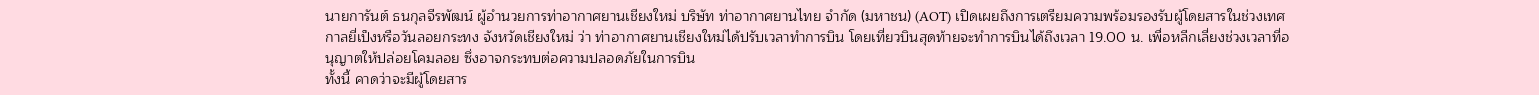นายการันต์ ธนกุลจีรพัฒน์ ผู้อำนวยการท่าอากาศยานเชียงใหม่ บริษัท ท่าอากาศยานไทย จำกัด (มหาชน) (AOT) เปิดเผยถึงการเตรียมความพร้อมรองรับผู้โดยสารในช่วงเทศกาลยี่เป็งหรือวันลอยกระทง จังหวัดเชียงใหม่ ว่า ท่าอากาศยานเชียงใหม่ได้ปรับเวลาทำการบิน โดยเที่ยวบินสุดท้ายจะทำการบินได้ถึงเวลา 19.00 น. เพื่อหลีกเลี่ยงช่วงเวลาที่อนุญาตให้ปล่อยโคมลอย ซึ่งอาจกระทบต่อความปลอดภัยในการบิน
ทั้งนี้ คาดว่าจะมีผู้โดยสาร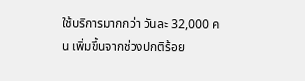ใช้บริการมากกว่า วันละ 32,000 คน เพิ่มขึ้นจากช่วงปกติร้อย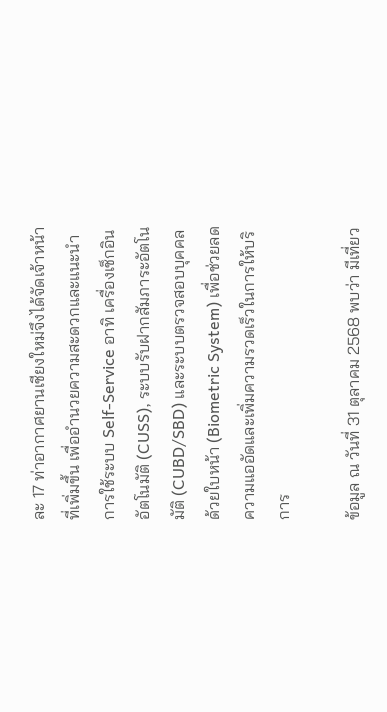ละ 17 ท่าอากาศยานเชียงใหม่จึงได้จัดเจ้าหน้าที่เพิ่มขึ้น เพื่ออำนวยความสะดวกและแนะนำการใช้ระบบ Self-Service อาทิ เครื่องเช็กอินอัตโนมัติ (CUSS), ระบบรับฝากสัมภาระอัตโนมัติ (CUBD/SBD) และระบบตรวจสอบบุคคลด้วยใบหน้า (Biometric System) เพื่อช่วยลดความแออัดและเพิ่มความรวดเร็วในการให้บริการ

ข้อมูล ณ วันที่ 31 ตุลาคม 2568 พบว่า มีเที่ยว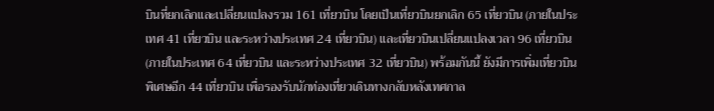บินที่ยกเลิกและเปลี่ยนแปลงรวม 161 เที่ยวบิน โดยเป็นเที่ยวบินยกเลิก 65 เที่ยวบิน (ภายในประเทศ 41 เที่ยวบิน และระหว่างประเทศ 24 เที่ยวบิน) และเที่ยวบินเปลี่ยนแปลงเวลา 96 เที่ยวบิน (ภายในประเทศ 64 เที่ยวบิน และระหว่างประเทศ 32 เที่ยวบิน) พร้อมกันนี้ ยังมีการเพิ่มเที่ยวบินพิเศษอีก 44 เที่ยวบิน เพื่อรองรับนักท่องเที่ยวเดินทางกลับหลังเทศกาล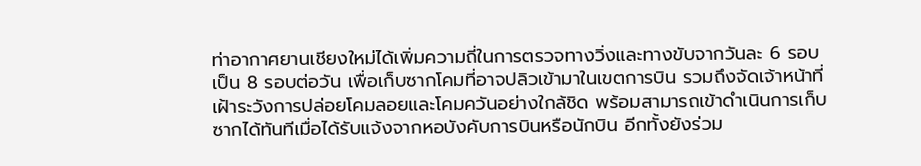ท่าอากาศยานเชียงใหม่ได้เพิ่มความถี่ในการตรวจทางวิ่งและทางขับจากวันละ 6 รอบ เป็น 8 รอบต่อวัน เพื่อเก็บซากโคมที่อาจปลิวเข้ามาในเขตการบิน รวมถึงจัดเจ้าหน้าที่เฝ้าระวังการปล่อยโคมลอยและโคมควันอย่างใกล้ชิด พร้อมสามารถเข้าดำเนินการเก็บซากได้ทันทีเมื่อได้รับแจ้งจากหอบังคับการบินหรือนักบิน อีกทั้งยังร่วม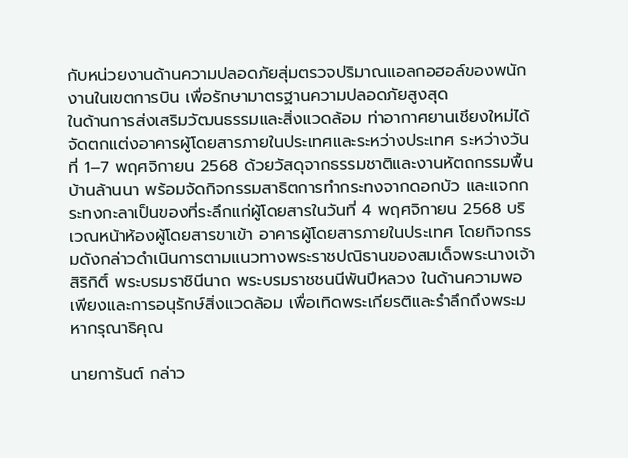กับหน่วยงานด้านความปลอดภัยสุ่มตรวจปริมาณแอลกอฮอล์ของพนักงานในเขตการบิน เพื่อรักษามาตรฐานความปลอดภัยสูงสุด
ในด้านการส่งเสริมวัฒนธรรมและสิ่งแวดล้อม ท่าอากาศยานเชียงใหม่ได้จัดตกแต่งอาคารผู้โดยสารภายในประเทศและระหว่างประเทศ ระหว่างวันที่ 1–7 พฤศจิกายน 2568 ด้วยวัสดุจากธรรมชาติและงานหัตถกรรมพื้นบ้านล้านนา พร้อมจัดกิจกรรมสาธิตการทำกระทงจากดอกบัว และแจกกระทงกะลาเป็นของที่ระลึกแก่ผู้โดยสารในวันที่ 4 พฤศจิกายน 2568 บริเวณหน้าห้องผู้โดยสารขาเข้า อาคารผู้โดยสารภายในประเทศ โดยกิจกรรมดังกล่าวดำเนินการตามแนวทางพระราชปณิธานของสมเด็จพระนางเจ้าสิริกิติ์ พระบรมราชินีนาถ พระบรมราชชนนีพันปีหลวง ในด้านความพอเพียงและการอนุรักษ์สิ่งแวดล้อม เพื่อเทิดพระเกียรติและรำลึกถึงพระมหากรุณาธิคุณ

นายการันต์ กล่าว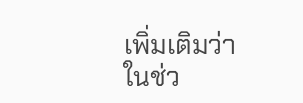เพิ่มเติมว่า ในช่ว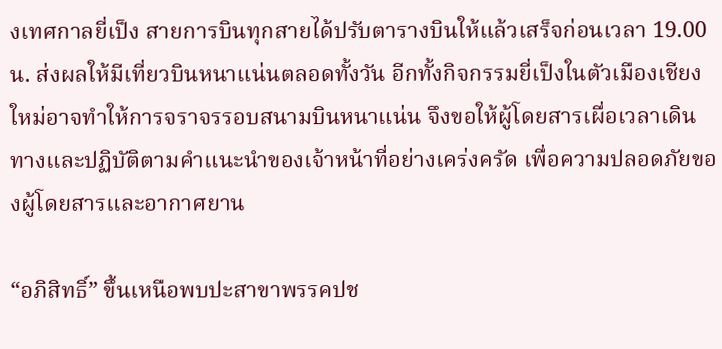งเทศกาลยี่เป็ง สายการบินทุกสายได้ปรับตารางบินให้แล้วเสร็จก่อนเวลา 19.00 น. ส่งผลให้มีเที่ยวบินหนาแน่นตลอดทั้งวัน อีกทั้งกิจกรรมยี่เป็งในตัวเมืองเชียงใหม่อาจทำให้การจราจรรอบสนามบินหนาแน่น จึงขอให้ผู้โดยสารเผื่อเวลาเดินทางและปฏิบัติตามคำแนะนำของเจ้าหน้าที่อย่างเคร่งครัด เพื่อความปลอดภัยของผู้โดยสารและอากาศยาน

“อภิสิทธิ์” ขึ้นเหนือพบปะสาขาพรรคปช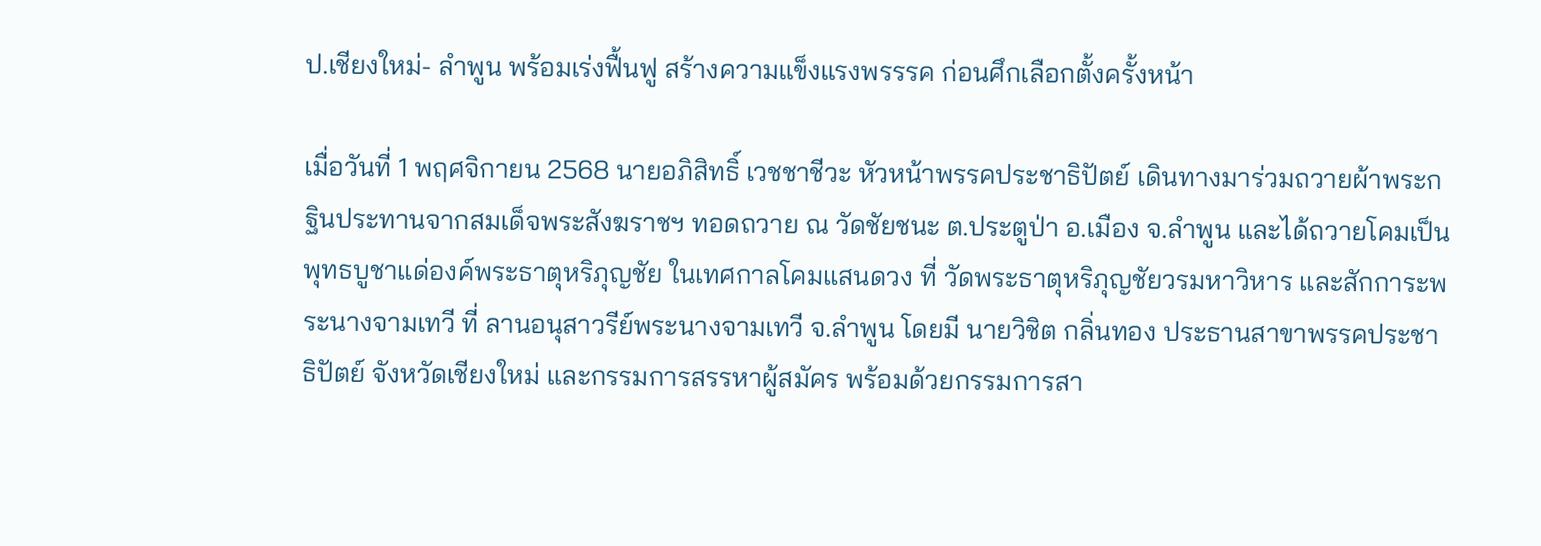ป.เชียงใหม่- ลำพูน พร้อมเร่งฟื้นฟู สร้างความแข็งแรงพรรรค ก่อนศึกเลือกตั้งครั้งหน้า

เมื่อวันที่ 1 พฤศจิกายน 2568 นายอภิสิทธิ์ เวชชาชีวะ หัวหน้าพรรคประชาธิปัตย์ เดินทางมาร่วมถวายผ้าพระกฐินประทานจากสมเด็จพระสังฆราชฯ ทอดถวาย ณ วัดชัยชนะ ต.ประตูป่า อ.เมือง จ.ลำพูน และได้ถวายโคมเป็นพุทธบูชาแด่องค์พระธาตุหริภุญชัย ในเทศกาลโคมแสนดวง ที่ วัดพระธาตุหริภุญชัยวรมหาวิหาร และสักการะพระนางจามเทวี ที่ ลานอนุสาวรีย์พระนางจามเทวี จ.ลำพูน โดยมี นายวิชิต กลิ่นทอง ประธานสาขาพรรคประชาธิปัตย์ จังหวัดเชียงใหม่ และกรรมการสรรหาผู้สมัคร พร้อมด้วยกรรมการสา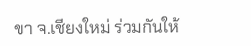ขา จ.เชียงใหม่ ร่วมกันให้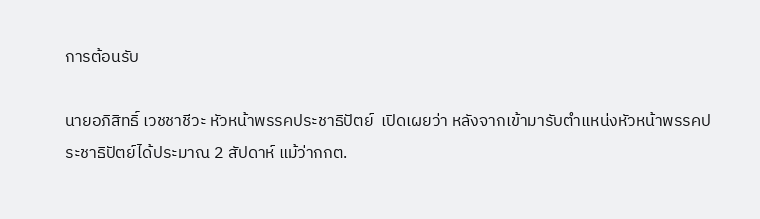การต้อนรับ

นายอภิสิทธิ์ เวชชาชีวะ หัวหน้าพรรคประชาธิปัตย์  เปิดเผยว่า หลังจากเข้ามารับตำแหน่งหัวหน้าพรรคประชาธิปัตย์ได้ประมาณ 2 สัปดาห์ แม้ว่ากกต.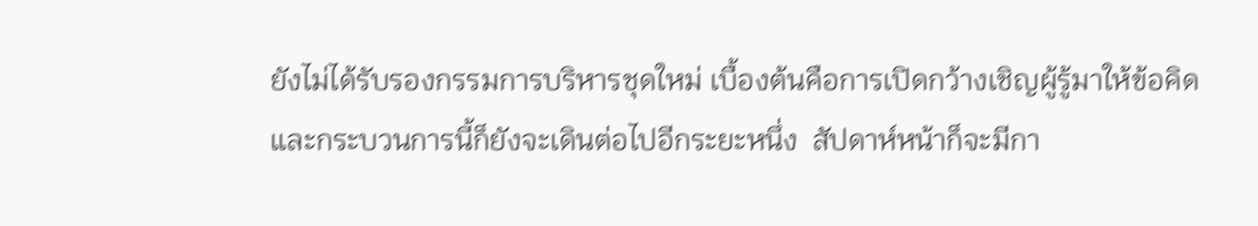ยังไม่ได้รับรองกรรมการบริหารชุดใหม่ เบื้องต้นคือการเปิดกว้างเชิญผู้รู้มาให้ข้อคิดและกระบวนการนี้ก็ยังจะเดินต่อไปอีกระยะหนึ่ง  สัปดาห์หน้าก็จะมีกา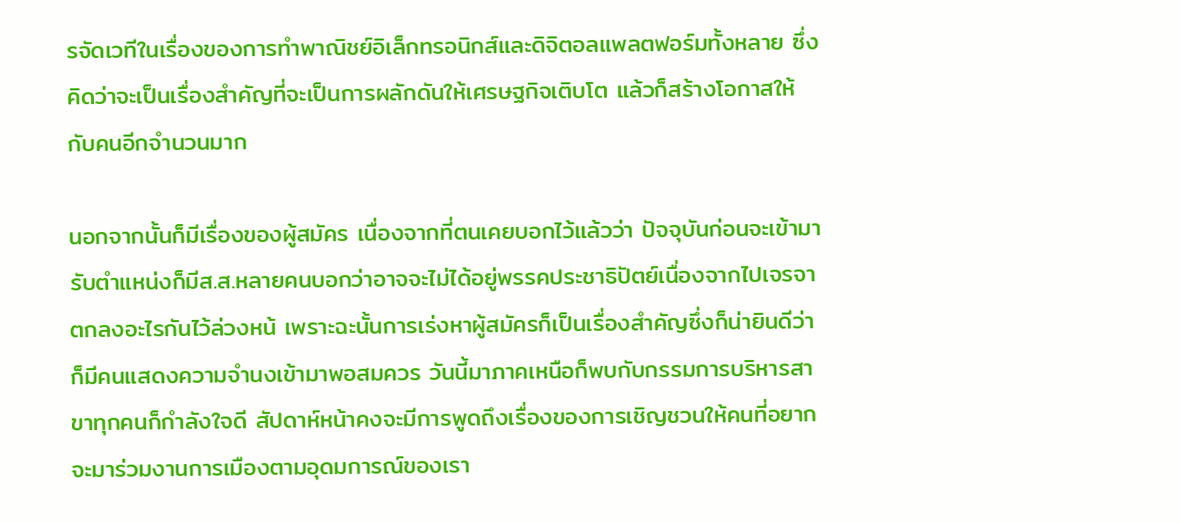รจัดเวทีในเรื่องของการทำพาณิชย์อิเล็กทรอนิกส์และดิจิตอลแพลตฟอร์มทั้งหลาย ซึ่งคิดว่าจะเป็นเรื่องสำคัญที่จะเป็นการผลักดันให้เศรษฐกิจเติบโต แล้วก็สร้างโอกาสให้กับคนอีกจำนวนมาก

นอกจากนั้นก็มีเรื่องของผู้สมัคร เนื่องจากที่ตนเคยบอกไว้แล้วว่า ปัจจุบันก่อนจะเข้ามารับตำแหน่งก็มีส.ส.หลายคนบอกว่าอาจจะไม่ได้อยู่พรรคประชาธิปัตย์เนื่องจากไปเจรจาตกลงอะไรกันไว้ล่วงหน้ เพราะฉะนั้นการเร่งหาผู้สมัครก็เป็นเรื่องสำคัญซึ่งก็น่ายินดีว่าก็มีคนแสดงความจำนงเข้ามาพอสมควร วันนี้มาภาคเหนือก็พบกับกรรมการบริหารสาขาทุกคนก็กำลังใจดี สัปดาห์หน้าคงจะมีการพูดถึงเรื่องของการเชิญชวนให้คนที่อยากจะมาร่วมงานการเมืองตามอุดมการณ์ของเรา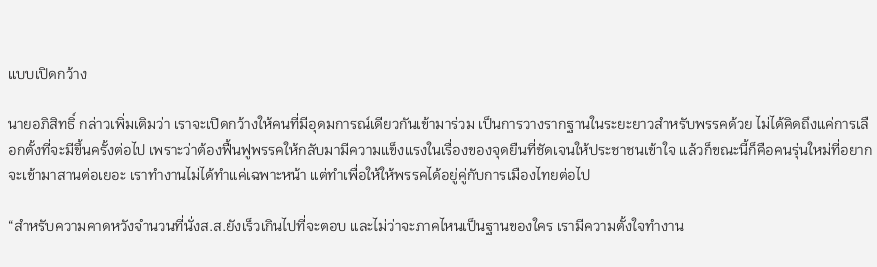แบบเปิดกว้าง

นายอภิสิทธิ์ กล่าวเพิ่มเติมว่า เราจะเปิดกว้างให้คนที่มีอุดมการณ์เดียวกันเข้ามาร่วม เป็นการวางรากฐานในระยะยาวสำหรับพรรคด้วย ไม่ได้คิดถึงแค่การเลือกตั้งที่จะมีขึ้นครั้งต่อไป เพราะว่าต้องฟื้นฟูพรรคให้กลับมามีความแข็งแรงในเรื่องของจุดยืนที่ชัดเจนให้ประชาชนเข้าใจ แล้วก็ขณะนี้ก็คือคนรุ่นใหม่ที่อยากจะเข้ามาสานต่อเยอะ เราทำงานไม่ได้ทำแค่เฉพาะหน้า แต่ทำเพื่อให้ให้พรรคได้อยู่คู่กับการเมืองไทยต่อไป

“สำหรับความคาดหวังจำนวนที่นั่งส.ส.ยังเร็วเกินไปที่จะตอบ และไม่ว่าจะภาคไหนเป็นฐานของใคร เรามีความตั้งใจทำงาน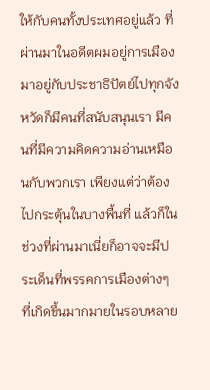ให้กับคนทั้งประเทศอยู่แล้ว ที่ผ่านมาในอดีตผมอยู่การเมือง มาอยู่กับประชาธิปัตย์ไปทุกจังหวัดก็มีคนที่สนับสนุนเรา มีคนที่มีความคิดความอ่านเหมือนกับพวกเรา เพียงแต่ว่าต้องไปกระตุ้นในบางพื้นที่ แล้วก็ในช่วงที่ผ่านมาเนี่ยก็อาจจะมีประเด็นที่พรรคการเมืองต่างๆ ที่เกิดขึ้นมากมายในรอบหลาย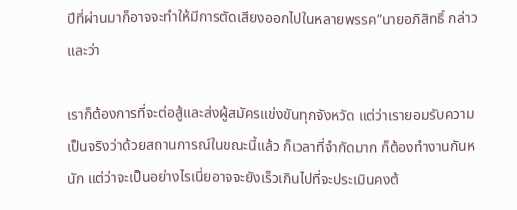ปีที่ผ่านมาก็อาจจะทำให้มีการตัดเสียงออกไปในหลายพรรค”นายอภิสิทธิ์ กล่าวและว่า

เราก็ต้องการที่จะต่อสู้และส่งผู้สมัครแข่งขันทุกจังหวัด แต่ว่าเรายอมรับความเป็นจริงว่าด้วยสถานการณ์ในขณะนี้แล้ว ก็เวลาที่จำกัดมาก ก็ต้องทำงานกันหนัก แต่ว่าจะเป็นอย่างไรเนี่ยอาจจะยังเร็วเกินไปที่จะประเมินคงต้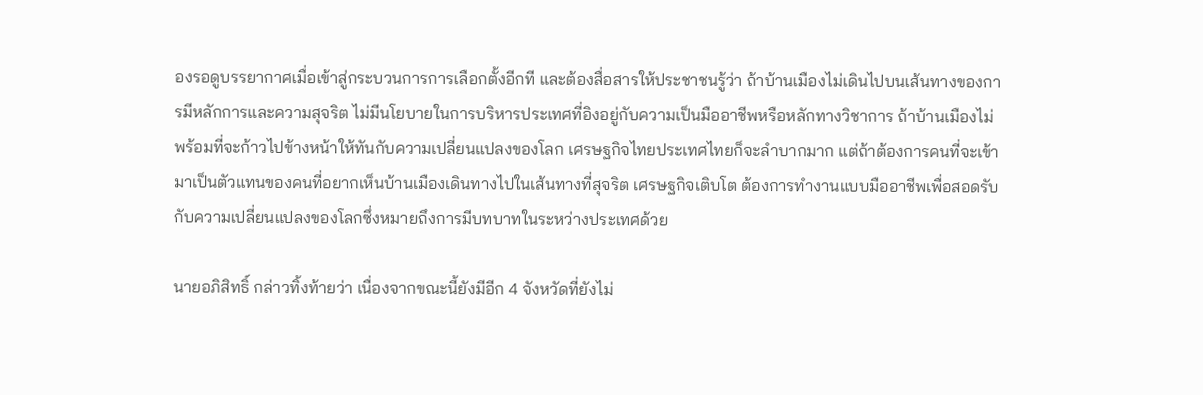องรอดูบรรยากาศเมื่อเข้าสู่กระบวนการการเลือกตั้งอีกที และต้องสื่อสารให้ประชาชนรู้ว่า ถ้าบ้านเมืองไม่เดินไปบนเส้นทางของการมีหลักการและความสุจริต ไม่มีนโยบายในการบริหารประเทศที่อิงอยู่กับความเป็นมืออาชีพหรือหลักทางวิชาการ ถ้าบ้านเมืองไม่พร้อมที่จะก้าวไปข้างหน้าให้ทันกับความเปลี่ยนแปลงของโลก เศรษฐกิจไทยประเทศไทยก็จะลำบากมาก แต่ถ้าต้องการคนที่จะเข้ามาเป็นตัวแทนของคนที่อยากเห็นบ้านเมืองเดินทางไปในเส้นทางที่สุจริต เศรษฐกิจเติบโต ต้องการทำงานแบบมืออาชีพเพื่อสอดรับกับความเปลี่ยนแปลงของโลกซึ่งหมายถึงการมีบทบาทในระหว่างประเทศด้วย

นายอภิสิทธิ์ กล่าวทิ้งท้ายว่า เนื่องจากขณะนี้ยังมีอีก 4 จังหวัดที่ยังไม่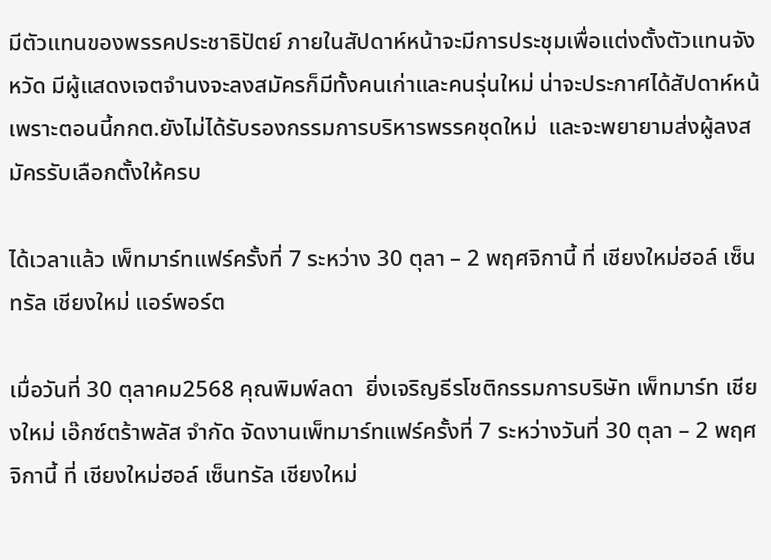มีตัวแทนของพรรคประชาธิปัตย์ ภายในสัปดาห์หน้าจะมีการประชุมเพื่อแต่งตั้งตัวแทนจังหวัด มีผู้แสดงเจตจำนงจะลงสมัครก็มีทั้งคนเก่าและคนรุ่นใหม่ น่าจะประกาศได้สัปดาห์หน้ เพราะตอนนี้กกต.ยังไม่ได้รับรองกรรมการบริหารพรรคชุดใหม่  และจะพยายามส่งผู้ลงสมัครรับเลือกตั้งให้ครบ

ได้เวลาแล้ว เพ็ทมาร์ทแฟร์ครั้งที่ 7 ระหว่าง 30 ตุลา – 2 พฤศจิกานี้ ที่ เชียงใหม่ฮอล์ เซ็นทรัล เชียงใหม่ แอร์พอร์ต

เมื่อวันที่ 30 ตุลาคม2568 คุณพิมพ์ลดา  ยิ่งเจริญธีรโชติกรรมการบริษัท เพ็ทมาร์ท เชียงใหม่ เอ๊กซ์ตร้าพลัส จำกัด จัดงานเพ็ทมาร์ทแฟร์ครั้งที่ 7 ระหว่างวันที่ 30 ตุลา – 2 พฤศจิกานี้ ที่ เชียงใหม่ฮอล์ เซ็นทรัล เชียงใหม่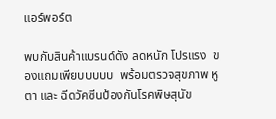แอร์พอร์ต

พบกับสินค้าแบรนด์ดัง ลดหนัก โปรแรง  ของแถมเพียบบบบบ  พร้อมตรวจสุขภาพ หู ตา และ ฉีดวัคซีนป้องกันโรคพิษสุนัข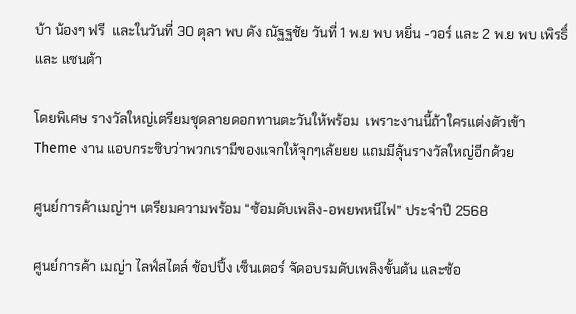บ้า น้องๆ ฟรี  และในวันที่ 30 ตุลา พบ ดัง ณัฐฐชัย วันที่ 1 พ.ย พบ หยิ่น -วอร์ และ 2 พ.ย พบ เพิรธิ์ และ แซนต้า

โดยพิเศษ รางวัลใหญ่เตรียมชุดลายดอกทานตะวันให้พร้อม  เพราะงานนี้ถ้าใครแต่งตัวเข้า Theme งาน แอบกระซิบว่าพวกเรามีของแจกให้จุกๆเล้ยยย แถมมีลุ้นรางวัลใหญ่อีกด้วย

ศูนย์การค้าเมญ่าฯ เตรียมความพร้อม “ซ้อมดับเพลิง-อพยพหนีไฟ” ประจำปี 2568

ศูนย์การค้า เมญ่า ไลฟ์สไตล์ ช้อปปิ้ง เซ็นเตอร์ จัดอบรมดับเพลิงขั้นต้น และซ้อ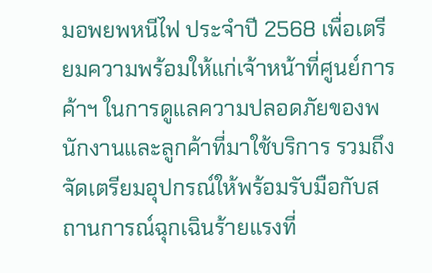มอพยพหนีไฟ ประจำปี 2568 เพื่อเตรียมความพร้อมให้แก่เจ้าหน้าที่ศูนย์การค้าฯ ในการดูแลความปลอดภัยของพนักงานและลูกค้าที่มาใช้บริการ รวมถึงจัดเตรียมอุปกรณ์ให้พร้อมรับมือกับสถานการณ์ฉุกเฉินร้ายแรงที่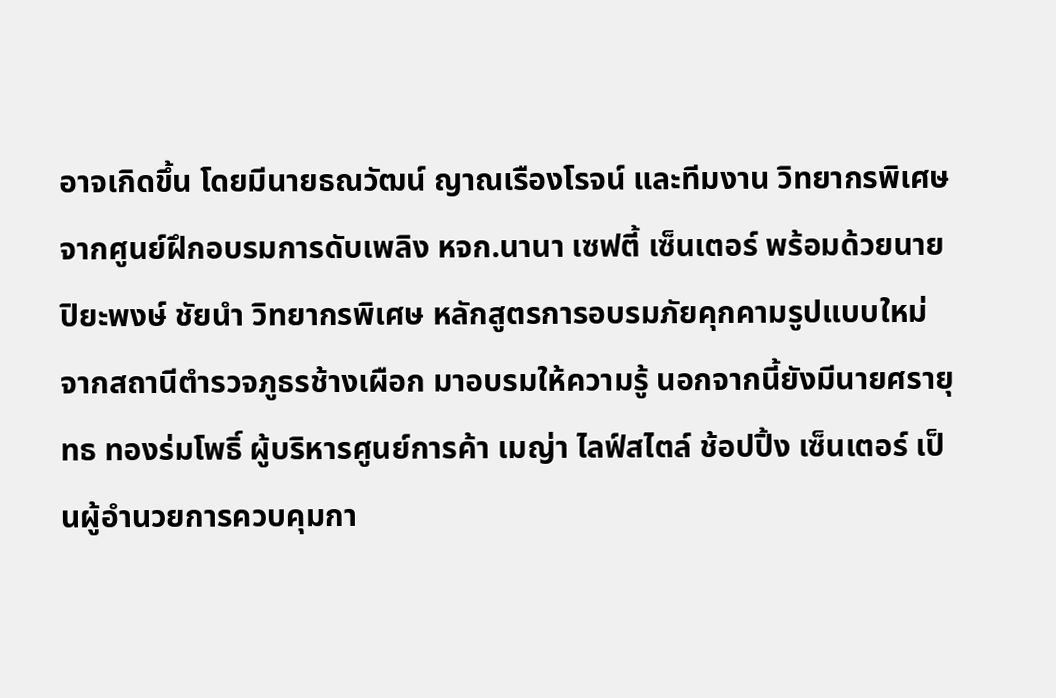อาจเกิดขึ้น โดยมีนายธณวัฒน์ ญาณเรืองโรจน์ และทีมงาน วิทยากรพิเศษ จากศูนย์ฝึกอบรมการดับเพลิง หจก.นานา เซฟตี้ เซ็นเตอร์ พร้อมด้วยนายปิยะพงษ์ ชัยนำ วิทยากรพิเศษ หลักสูตรการอบรมภัยคุกคามรูปแบบใหม่ จากสถานีตำรวจภูธรช้างเผือก มาอบรมให้ความรู้ นอกจากนี้ยังมีนายศรายุทธ ทองร่มโพธิ์ ผู้บริหารศูนย์การค้า เมญ่า ไลฟ์สไตล์ ช้อปปิ้ง เซ็นเตอร์ เป็นผู้อำนวยการควบคุมกา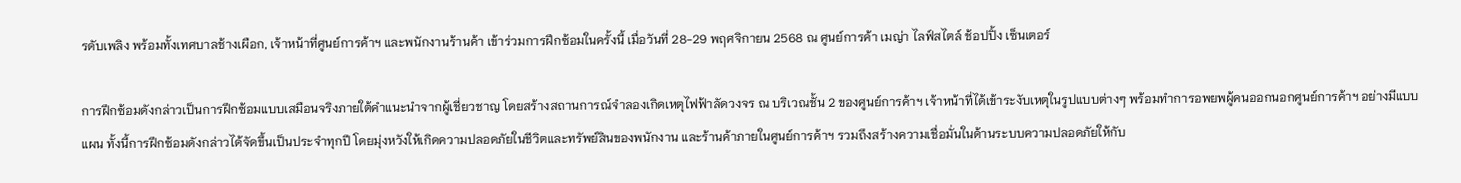รดับเพลิง พร้อมทั้งเทศบาลช้างเผือก, เจ้าหน้าที่ศูนย์การค้าฯ และพนักงานร้านค้า เข้าร่วมการฝึกซ้อมในครั้งนี้ เมื่อวันที่ 28-29 พฤศจิกายน 2568 ณ ศูนย์การค้า เมญ่า ไลฟ์สไตล์ ช้อปปิ้ง เซ็นเตอร์

การฝึกซ้อมดังกล่าวเป็นการฝึกซ้อมแบบเสมือนจริงภายใต้คำแนะนำจากผู้เชี่ยวชาญ โดยสร้างสถานการณ์จำลองเกิดเหตุไฟฟ้าลัดวงจร ณ บริเวณชั้น 2 ของศูนย์การค้าฯ เจ้าหน้าที่ได้เข้าระงับเหตุในรูปแบบต่างๆ พร้อมทำการอพยพผู้คนออกนอกศูนย์การค้าฯ อย่างมีแบบแผน ทั้งนี้การฝึกซ้อมดังกล่าวได้จัดขึ้นเป็นประจำทุกปี โดยมุ่งหวังให้เกิดความปลอดภัยในชีวิตและทรัพย์สินของพนักงาน และร้านค้าภายในศูนย์การค้าฯ รวมถึงสร้างความเชื่อมั่นในด้านระบบความปลอดภัยให้กับ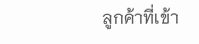ลูกค้าที่เข้า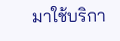มาใช้บริกา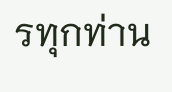รทุกท่าน